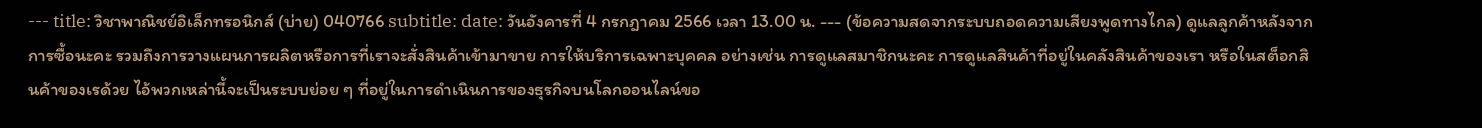--- title: วิชาพาณิชย์อิเล็กทรอนิกส์ (บ่าย) 040766 subtitle: date: วันอังคารที่ 4 กรกฎาคม 2566 เวลา 13.00 น. --- (ข้อความสดจากระบบถอดความเสียงพูดทางไกล) ดูแลลูกค้าหลังจากการซื้อนะคะ รวมถึงการวางแผนการผลิตหรือการที่เราจะสั่งสินค้าเข้ามาขาย การให้บริการเฉพาะบุคคล อย่างเช่น การดูแลสมาชิกนะคะ การดูแลสินค้าที่อยู่ในคลังสินค้าของเรา หรือในสต็อกสินค้าของเรด้วย ไอ้พวกเหล่านี้จะเป็นระบบย่อย ๆ ที่อยู่ในการดำเนินการของธุรกิจบนโลกออนไลน์ขอ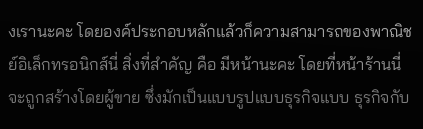งเรานะคะ โดยองค์ประกอบหลักแล้วก็ความสามารถของพาณิชย์อิเล็กทรอนิกส์นี่ สิ่งที่สำคัญ คือ มีหน้านะคะ โดยที่หน้าร้านนี่จะถูกสร้างโดยผู้ขาย ซึ่งมักเป็นแบบรูปแบบธุรกิจแบบ ธุรกิจกับ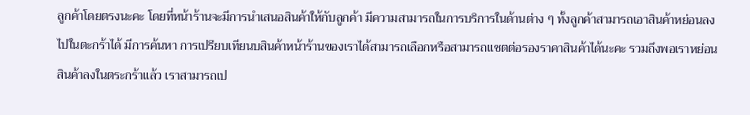ลูกค้าโดยตรงนะคะ โดยที่หน้าร้านจะมีการนำเสนอสินค้าให้กับลูกค้า มีความสามารถในการบริการในด้านต่าง ๆ ทั้งลูกค้าสามารถเอาสินค้าหย่อนลงไปในตะกร้าได้ มีการค้นหา การเปรียบเทียนบสินค้าหน้าร้านของเราได้สามารถเลือกหรือสามารถแชตต่อรองราคาสินค้าได้นะคะ รวมถึงพอเราหย่อนสินค้าลงในตระกร้าแล้ว เราสามารถเป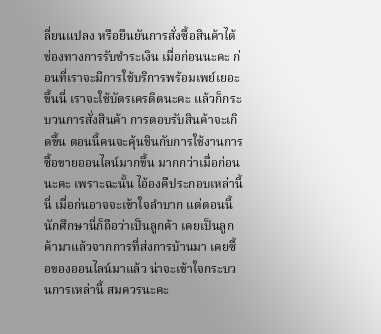ลี่ยนแปลง หรือยืนยันการสั่งซื้อสินค้าได้ ช่องทางการรับชำระเงิน เมื่อก่อนนะคะ ก่อนที่เราจะมีการใช้บริการพร้อมเพย์เยอะขึ้นนี่ เราจะใช้บัตรเครดิตนะคะ แล้วก็กระบวนการสั่งสินค้า การตอบรับสินค้าจะเกิดขึ้น ตอนนี้คนจะคุ้นชินกับการใช้งานการซื้อขายออนไลน์มากขึ้น มากกว่าเมื่อก่อนนะคะ เพราะฉะนั้น ไอ้องคืประกอบเหล่านี้นี่ เมื่อก่นอาจจะเข้าใจลำบาก แต่ตอนนี้นักศึกษานี่ก็ถือว่าเป็นลูกค้า เคยเป็นลูกค้ามาแล้วจากการที่ส่งการบ้านมา เคยซื้อของออนไลน์มาแล้ว น่าจะเข้าใจกระบวนการเหล่านี้ สมควรนะคะ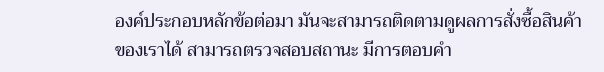องค์ประกอบหลักข้อต่อมา มันจะสามารถติดตามดูผลการสั่งซื้อสินค้าของเราได้ สามารถตรวจสอบสถานะ มีการตอบคำ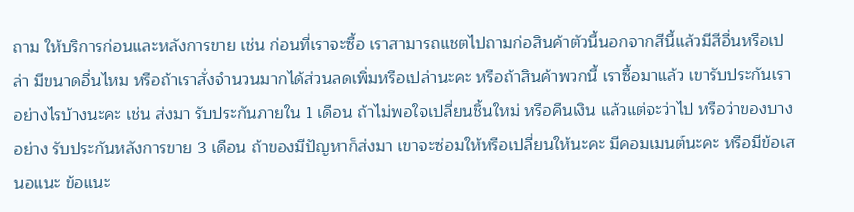ถาม ให้บริการก่อนและหลังการขาย เช่น ก่อนที่เราจะซื้อ เราสามารถแชตไปถามก่อสินค้าตัวนี้นอกจากสีนี้แล้วมีสีอื่นหรือเปล่า มีขนาดอื่นไหม หรือถ้าเราสั่งจำนวนมากได้ส่วนลดเพิ่มหรือเปล่านะคะ หรือถ้าสินค้าพวกนี้ เราซื้อมาแล้ว เขารับประกันเราอย่างไรบ้างนะคะ เช่น ส่งมา รับประกันภายใน 1 เดือน ถ้าไม่พอใจเปลี่ยนชิ้นใหม่ หรือคืนเงิน แล้วแต่จะว่าไป หรือว่าของบางอย่าง รับประกันหลังการขาย 3 เดือน ถ้าของมีปัญหาก็ส่งมา เขาจะซ่อมให้หรือเปลี่ยนให้นะคะ มีคอมเมนต์นะคะ หรือมีข้อเสนอแนะ ข้อแนะ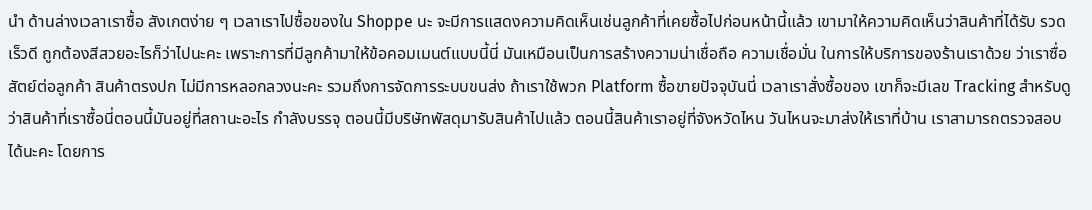นำ ด้านล่างเวลาเราซื้อ สังเกตง่าย ๆ เวลาเราไปซื้อของใน Shoppe นะ จะมีการแสดงความคิดเห็นเช่นลูกค้าที่เคยซื้อไปก่อนหน้านี้แล้ว เขามาให้ความคิดเห็นว่าสินค้าที่ได้รับ รวดเร็วดี ถูกต้องสีสวยอะไรก็ว่าไปนะคะ เพราะการที่มีลูกค้ามาให้ข้อคอมเมนต์แบบนี้นี่ มันเหมือนเป็นการสร้างความน่าเชื่อถือ ความเชื่อมั่น ในการให้บริการของร้านเราด้วย ว่าเราซื่อสัตย์ต่อลูกค้า สินค้าตรงปก ไม่มีการหลอกลวงนะคะ รวมถึงการจัดการระบบขนส่ง ถ้าเราใช้พวก Platform ซื้อขายปัจจุบันนี่ เวลาเราสั่งซื้อของ เขาก็จะมีเลข Tracking สำหรับดูว่าสินค้าที่เราซื้อนี่ตอนนี้มันอยู่ที่สถานะอะไร กำลังบรรจุ ตอนนี้มีบริษัทพัสดุมารับสินค้าไปแล้ว ตอนนี้สินค้าเราอยู่ที่จังหวัดไหน วันไหนจะมาส่งให้เราที่บ้าน เราสามารถตรวจสอบได้นะคะ โดยการ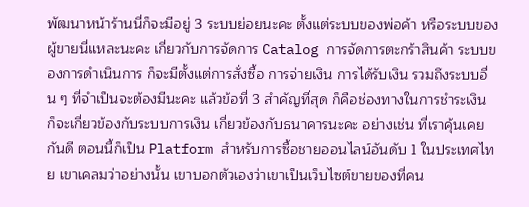พัฒนาหน้าร้านนี่ก็จะมีอยู่ 3 ระบบย่อยนะคะ ตั้งแต่ระบบของพ่อค้า หรือระบบของผู้ขายนี่แหละนะคะ เกี่ยวกับการจัดการ Catalog การจัดการตะกร้าสินค้า ระบบของการดำเนินการ ก็จะมีตั้งแต่การสั่งซื้อ การจ่ายเงิน การได้รับเงิน รวมถึงระบบอื่น ๆ ที่จำเป็นจะต้องมีนะคะ แล้วข้อที่ 3 สำคัญที่สุด ก็คือช่องทางในการชำระเงิน ก็จะเกี่ยวข้องกับระบบการเงิน เกี่ยวข้องกับธนาคารนะคะ อย่างเช่น ที่เราคุ้นเคยกันดี ตอนนี้ก็เป็น Platform สำหรับการซื้อชายออนไลน์อันดับ 1 ในประเทศไทย เขาเคลมว่าอย่างนั้น เขาบอกตัวเองว่าเขาเป็นเว็บไซต์ขายของที่คน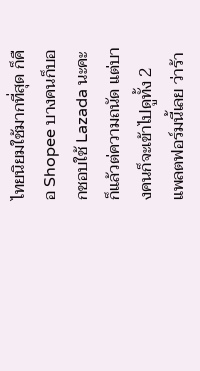ไทยนิยมใช้มากที่สุด ก็คือ Shopee บางคนก็บอกชอบใช้ Lazada นะคะ ก็แล้วต่ความถนัด แต่บางคนก็จะเข้าไปดูทั้ง 2 แพลตฟอร์มนี้เลย ว่าร้า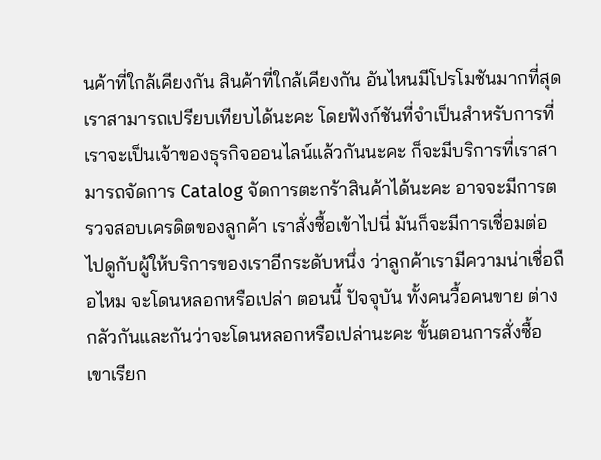นค้าที่ใกล้เคียงกัน สินค้าที่ใกล้เคียงกัน อันไหนมีโปรโมชันมากที่สุด เราสามารถเปรียบเทียบได้นะคะ โดยฟังก์ชันที่จำเป็นสำหรับการที่เราจะเป็นเจ้าของธุรกิจออนไลน์แล้วกันนะคะ ก็จะมีบริการที่เราสามารถจัดการ Catalog จัดการตะกร้าสินค้าได้นะคะ อาจจะมีการตรวจสอบเครดิตของลูกค้า เราสั่งซื้อเข้าไปนี่ มันก็จะมีการเชื่อมต่อไปดูกับผู้ให้บริการของเราอีกระดับหนึ่ง ว่าลูกค้าเรามีความน่าเชื่อถือไหม จะโดนหลอกหรือเปล่า ตอนนี้ ปัจจุบัน ทั้งคนวื้อคนขาย ต่างกลัวกันและกันว่าจะโดนหลอกหรือเปล่านะคะ ขั้นตอนการสั่งซื้อ เขาเรียก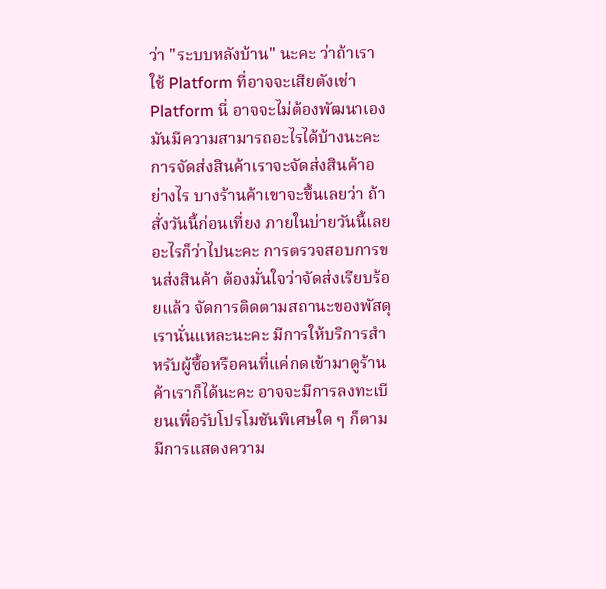ว่า "ระบบหลังบ้าน" นะคะ ว่าถ้าเราใช้ Platform ที่อาจจะเสียตังเช่า Platform นี่ อาจจะไม่ต้องพัฒนาเอง มันมีความสามารถอะไรได้บ้างนะคะ การจัดส่งสินค้าเราจะจัดส่งสินค้าอย่างไร บางร้านค้าเขาจะขึ้นเลยว่า ถ้าสั่งวันนี้ก่อนเที่ยง ภายในบ่ายวันนี้เลยอะไรก็ว่าไปนะคะ การตรวจสอบการขนส่งสินค้า ต้องมั่นใจว่าจัดส่งเรียบร้อยแล้ว จัดการติดตามสถานะของพัสดุเรานั่นแหละนะคะ มีการให้บริการสำหรับผู้ซื้อหรือคนที่แค่กดเข้ามาดูร้านค้าเราก็ได้นะคะ อาจจะมีการลงทะเบียนเพื่อรับโปรโมชันพิเศษใด ๆ ก็ตาม มีการแสดงความ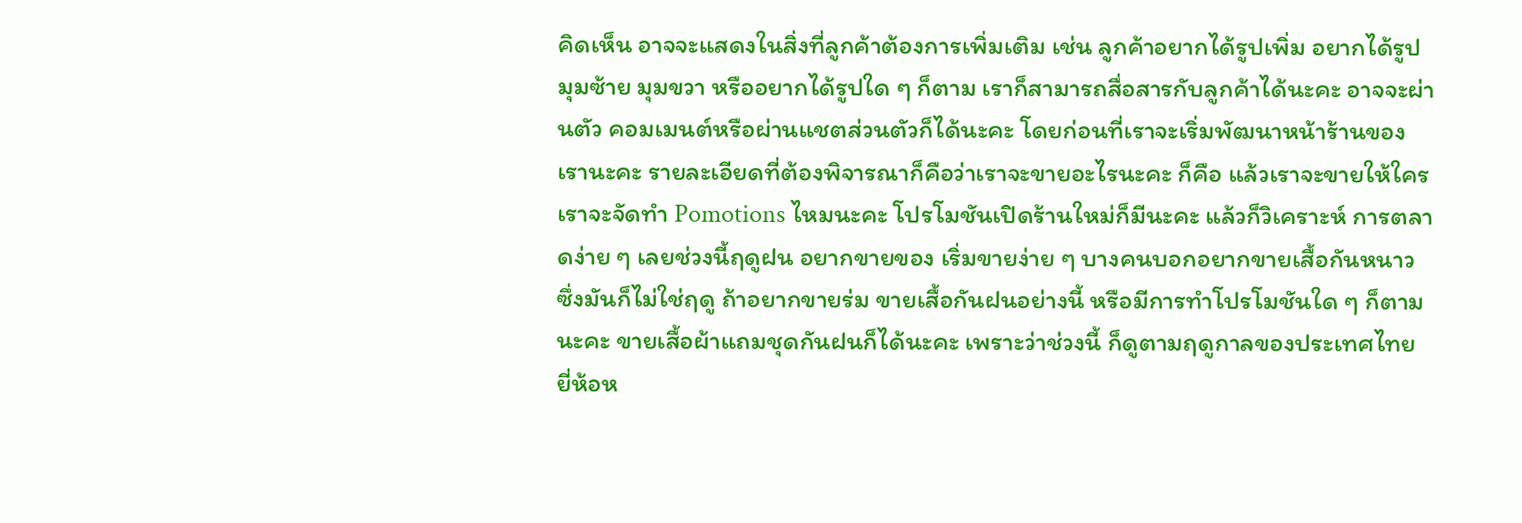คิดเห็น อาจจะแสดงในสิ่งที่ลูกค้าต้องการเพิ่มเติม เช่น ลูกค้าอยากได้รูปเพิ่ม อยากได้รูปมุมซ้าย มุมขวา หรืออยากได้รูปใด ๆ ก็ตาม เราก็สามารถสื่อสารกับลูกค้าได้นะคะ อาจจะผ่านตัว คอมเมนต์หรือผ่านแชตส่วนตัวก็ได้นะคะ โดยก่อนที่เราจะเริ่มพัฒนาหน้าร้านของเรานะคะ รายละเอียดที่ต้องพิจารณาก็คือว่าเราจะขายอะไรนะคะ ก็คือ แล้วเราจะขายให้ใคร เราจะจัดทำ Pomotions ไหมนะคะ โปรโมชันเปิดร้านใหม่ก็มีนะคะ แล้วก็วิเคราะห์ การตลาดง่าย ๆ เลยช่วงนี้ฤดูฝน อยากขายของ เริ่มขายง่าย ๆ บางคนบอกอยากขายเสื้อกันหนาว ซึ่งมันก็ไม่ใช่ฤดู ถ้าอยากขายร่ม ขายเสื้อกันฝนอย่างนี้ หรือมีการทำโปรโมชันใด ๆ ก็ตามนะคะ ขายเสื้อผ้าแถมชุดกันฝนก็ได้นะคะ เพราะว่าช่วงนี้ ก็ดูตามฤดูกาลของประเทศไทย ยี่ห้อห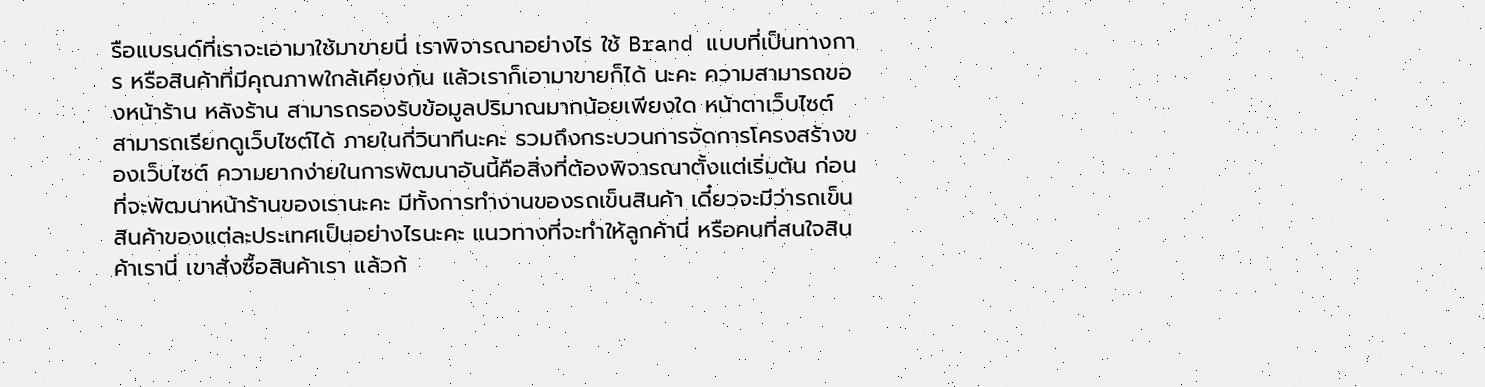รือแบรนด์ที่เราจะเอามาใช้มาขายนี่ เราพิจารณาอย่างไร ใช้ Brand แบบที่เป็นทางการ หรือสินค้าที่มีคุณภาพใกล้เคียงกัน แล้วเราก็เอามาขายก็ได้ นะคะ ความสามารถของหน้าร้าน หลังร้าน สามารถรองรับข้อมูลปริมาณมากน้อยเพียงใด หน้าตาเว็บไซต์ สามารถเรียกดูเว็บไซต์ได้ ภายในกี่วินาทีนะคะ รวมถึงกระบวนการจัดการโครงสร้างของเว็บไซต์ ความยากง่ายในการพัฒนาอันนี้คือสิ่งที่ต้องพิจารณาตั้งแต่เริ่มต้น ก่อนที่จะพัฒนาหน้าร้านของเรานะคะ มีทั้งการทำงานของรถเข็นสินค้า เดี๋ยวจะมีว่ารถเข็นสินค้าของแต่ละประเทศเป็นอย่างไรนะคะ แนวทางที่จะทำให้ลูกค้านี่ หรือคนที่สนใจสินค้าเรานี่ เขาสั่งซื้อสินค้าเรา แล้วก้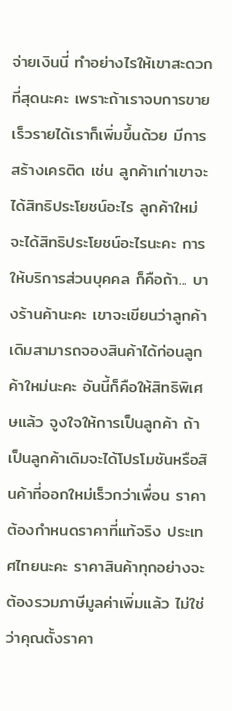จ่ายเงินนี่ ทำอย่างไรให้เขาสะดวกที่สุดนะคะ เพราะถ้าเราจบการขายเร็วรายได้เราก็เพิ่มขึ้นด้วย มีการสร้างเครติด เช่น ลูกค้าเก่าเขาจะได้สิทธิประโยชน์อะไร ลูกค้าใหม่จะได้สิทธิประโยชน์อะไรนะคะ การให้บริการส่วนบุคคล ก็คือถ้า... บางร้านค้านะคะ เขาจะเขียนว่าลูกค้าเดิมสามารถจองสินค้าได้ก่อนลูกค้าใหม่นะคะ อันนี้ก็คือให้สิทธิพิเศษแล้ว จูงใจให้การเป็นลูกค้า ถ้าเป็นลูกค้าเดิมจะได้โปรโมชันหรือสินค้าที่ออกใหม่เร็วกว่าเพื่อน ราคาต้องกำหนดราคาที่แท้จริง ประเทศไทยนะคะ ราคาสินค้าทุกอย่างจะต้องรวมภาษีมูลค่าเพิ่มแล้ว ไม่ใช่ว่าคุณตั้งราคา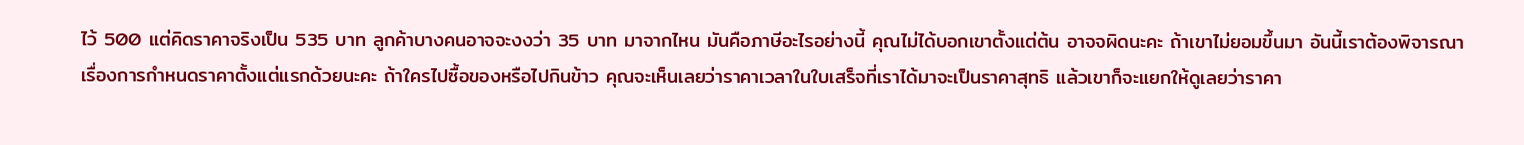ไว้ 500 แต่คิดราคาจริงเป็น 535 บาท ลูกค้าบางคนอาจจะงงว่า 35 บาท มาจากไหน มันคือภาษีอะไรอย่างนี้ คุณไม่ได้บอกเขาตั้งแต่ต้น อาจจผิดนะคะ ถ้าเขาไม่ยอมขึ้นมา อันนี้เราต้องพิจารณาเรื่องการกำหนดราคาตั้งแต่แรกด้วยนะคะ ถ้าใครไปซื้อของหรือไปกินข้าว คุณจะเห็นเลยว่าราคาเวลาในใบเสร็จที่เราได้มาจะเป็นราคาสุทธิ แล้วเขาก็จะแยกให้ดูเลยว่าราคา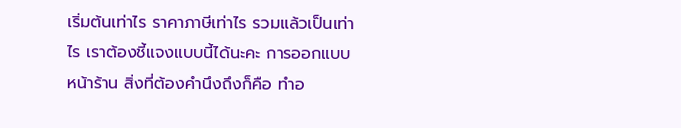เริ่มต้นเท่าไร ราคาภาษีเท่าไร รวมแล้วเป็นเท่าไร เราต้องชี้แจงแบบนี้ได้นะคะ การออกแบบหน้าร้าน สิ่งที่ต้องคำนึงถึงก็คือ ทำอ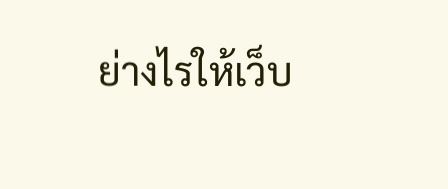ย่างไรให้เว็บ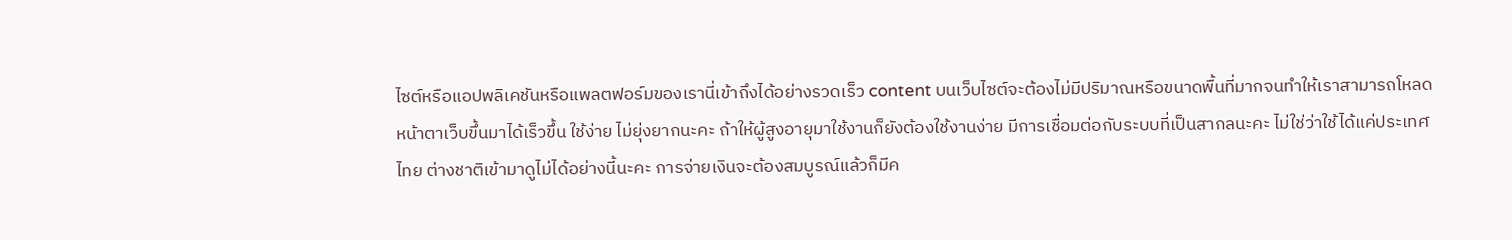ไซต์หรือแอปพลิเคชันหรือแพลตฟอร์มของเรานี่เข้าถึงได้อย่างรวดเร็ว content บนเว็บไซต์จะต้องไม่มีปริมาณหรือขนาดพื้นที่มากจนทำให้เราสามารถโหลดหน้าตาเว็บขึ้นมาได้เร็วขึ้น ใช้ง่าย ไม่ยุ่งยากนะคะ ถ้าให้ผู้สูงอายุมาใช้งานก็ยังต้องใช้งานง่าย มีการเชื่อมต่อกับระบบที่เป็นสากลนะคะ ไม่ใช่ว่าใช้ได้แค่ประเทศไทย ต่างชาติเข้ามาดูไม่ได้อย่างนี้นะคะ การจ่ายเงินจะต้องสมบูรณ์แล้วก็มีค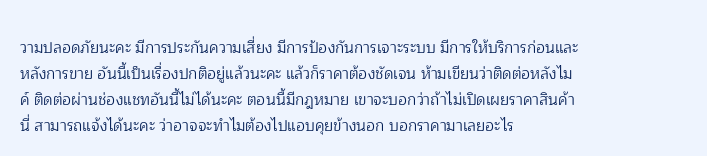วามปลอดภัยนะคะ มีการประกันความเสี่ยง มีการป้องกันการเจาะระบบ มีการให้บริการก่อนและหลังการขาย อันนี้เป็นเรื่องปกติอยู่แล้วนะคะ แล้วก็ราคาต้องชัดเจน ห้ามเขียนว่าติดต่อหลังไมค์ ติดต่อผ่านช่องแชทอันนี้ไม่ได้นะคะ ตอนนี้มีกฎหมาย เขาจะบอกว่าถ้าไม่เปิดเผยราคาสินค้านี่ สามารถแจ้งได้นะคะ ว่าอาจจะทำไมต้องไปแอบคุยข้างนอก บอกราคามาเลยอะไร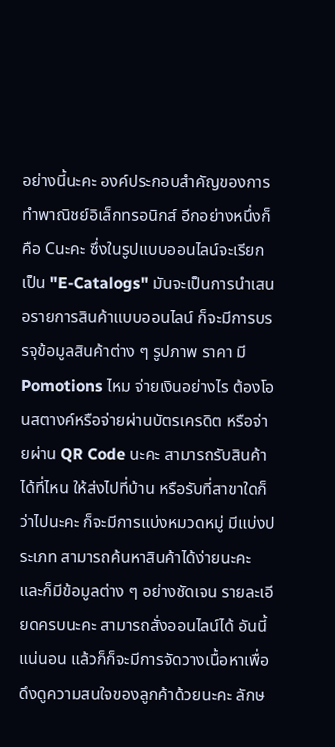อย่างนี้นะคะ องค์ประกอบสำคัญของการทำพาณิชย์อิเล็กทรอนิกส์ อีกอย่างหนึ่งก็คือ Cนะคะ ซึ่งในรูปแบบออนไลน์จะเรียกเป็น "E-Catalogs" มันจะเป็นการนำเสนอรายการสินค้าแบบออนไลน์ ก็จะมีการบรรจุข้อมูลสินค้าต่าง ๆ รูปภาพ ราคา มี Pomotions ไหม จ่ายเงินอย่างไร ต้องโอนสตางค์หรือจ่ายผ่านบัตรเครดิต หรือจ่ายผ่าน QR Code นะคะ สามารถรับสินค้าได้ที่ไหน ให้ส่งไปที่บ้าน หรือรับที่สาขาใดก็ว่าไปนะคะ ก็จะมีการแบ่งหมวดหมู่ มีแบ่งประเภท สามารถค้นหาสินค้าได้ง่ายนะคะ และก็มีข้อมูลต่าง ๆ อย่างชัดเจน รายละเอียดครบนะคะ สามารถสั่งออนไลน์ได้ อันนี้แน่นอน แล้วก็ก็จะมีการจัดวางเนื้อหาเพื่อดึงดูความสนใจของลูกค้าด้วยนะคะ ลักษ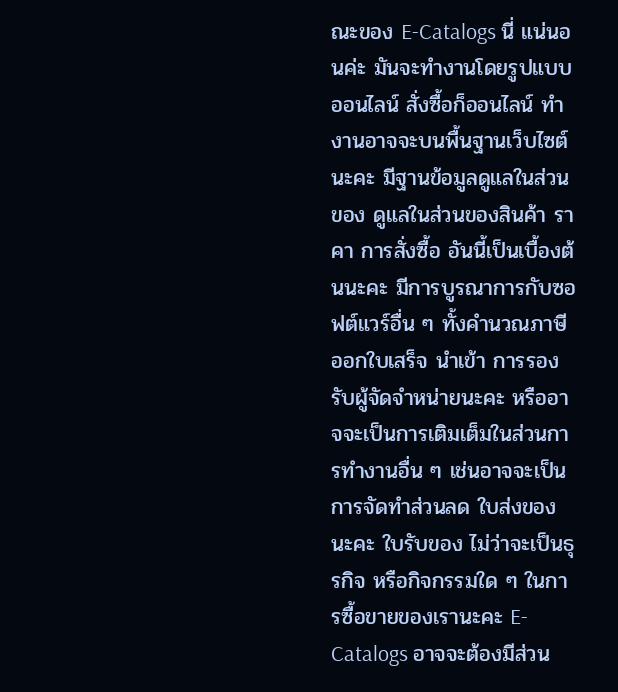ณะของ E-Catalogs นี่ แน่นอนค่ะ มันจะทำงานโดยรูปแบบออนไลน์ สั่งซื้อก็ออนไลน์ ทำงานอาจจะบนพื้นฐานเว็บไซต์นะคะ มีฐานข้อมูลดูแลในส่วนของ ดูแลในส่วนของสินค้า ราคา การสั่งซื้อ อันนี้เป็นเบื้องต้นนะคะ มีการบูรณาการกับซอฟต์แวร์อื่น ๆ ทั้งคำนวณภาษี ออกใบเสร็จ นำเข้า การรองรับผู้จัดจำหน่ายนะคะ หรืออาจจะเป็นการเติมเต็มในส่วนการทำงานอื่น ๆ เช่นอาจจะเป็นการจัดทำส่วนลด ใบส่งของนะคะ ใบรับของ ไม่ว่าจะเป็นธุรกิจ หรือกิจกรรมใด ๆ ในการซื้อขายของเรานะคะ E-Catalogs อาจจะต้องมีส่วน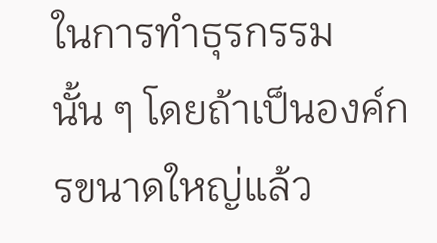ในการทำธุรกรรมนั้น ๆ โดยถ้าเป็นองค์กรขนาดใหญ่แล้ว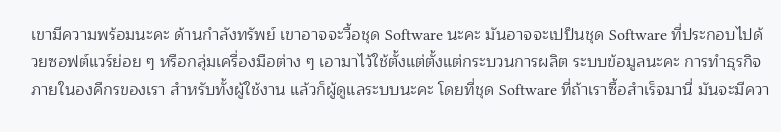เขามีความพร้อมนะคะ ด้านกำลังทรัพย์ เขาอาจจะวื้อชุด Software นะคะ มันอาจจะเปป็นชุด Software ที่ประกอบไปด้วยซอฟต์แวร์ย่อย ๆ หรือกลุ่มเครื่องมือต่าง ๆ เอามาไว้ใช้ตั้งแต่ตั้งแต่กระบวนการผลิต ระบบข้อมูลนะคะ การทำธุรกิจภายในองคืกรของเรา สำหรับทั้งผู้ใช้งาน แล้วก็ผู้ดูแลระบบนะคะ โดยที่ชุด Software ที่ถ้าเราซื้อสำเร็จมานี่ มันจะมีควา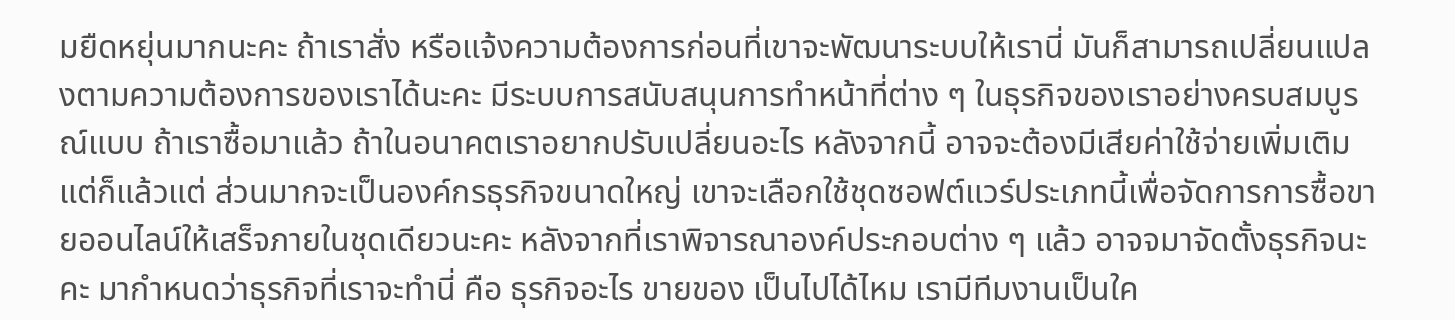มยืดหยุ่นมากนะคะ ถ้าเราสั่ง หรือแจ้งความต้องการก่อนที่เขาจะพัฒนาระบบให้เรานี่ มันก็สามารถเปลี่ยนแปลงตามความต้องการของเราได้นะคะ มีระบบการสนับสนุนการทำหน้าที่ต่าง ๆ ในธุรกิจของเราอย่างครบสมบูรณ์แบบ ถ้าเราซื้อมาแล้ว ถ้าในอนาคตเราอยากปรับเปลี่ยนอะไร หลังจากนี้ อาจจะต้องมีเสียค่าใช้จ่ายเพิ่มเติม แต่ก็แล้วแต่ ส่วนมากจะเป็นองค์กรธุรกิจขนาดใหญ่ เขาจะเลือกใช้ชุดซอฟต์แวร์ประเภทนี้เพื่อจัดการการซื้อขายออนไลน์ให้เสร็จภายในชุดเดียวนะคะ หลังจากที่เราพิจารณาองค์ประกอบต่าง ๆ แล้ว อาจจมาจัดตั้งธุรกิจนะคะ มากำหนดว่าธุรกิจที่เราจะทำนี่ คือ ธุรกิจอะไร ขายของ เป็นไปได้ไหม เรามีทีมงานเป็นใค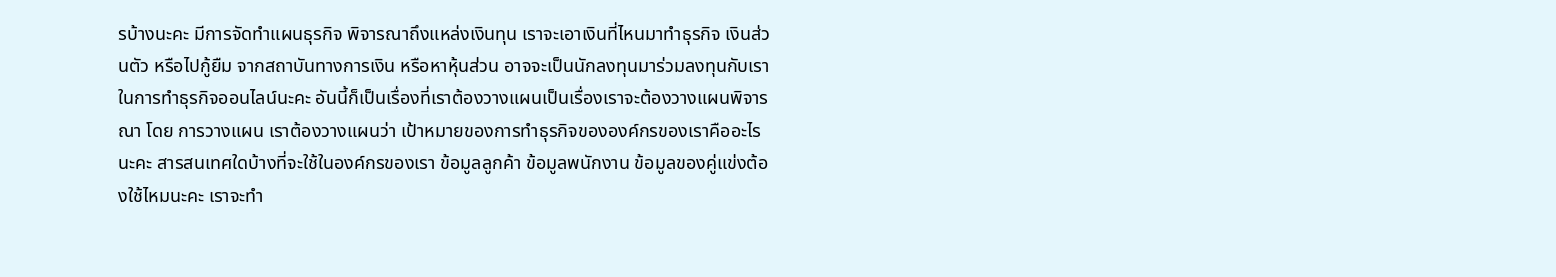รบ้างนะคะ มีการจัดทำแผนธุรกิจ พิจารณาถึงแหล่งเงินทุน เราจะเอาเงินที่ไหนมาทำธุรกิจ เงินส่วนตัว หรือไปกู้ยืม จากสถาบันทางการเงิน หรือหาหุ้นส่วน อาจจะเป็นนักลงทุนมาร่วมลงทุนกับเราในการทำธุรกิจออนไลน์นะคะ อันนี้ก็เป็นเรื่องที่เราต้องวางแผนเป็นเรื่องเราจะต้องวางแผนพิจารณา โดย การวางแผน เราต้องวางแผนว่า เป้าหมายของการทำธุรกิจขององค์กรของเราคืออะไรนะคะ สารสนเทศใดบ้างที่จะใช้ในองค์กรของเรา ข้อมูลลูกค้า ข้อมูลพนักงาน ข้อมูลของคู่แข่งต้องใช้ไหมนะคะ เราจะทำ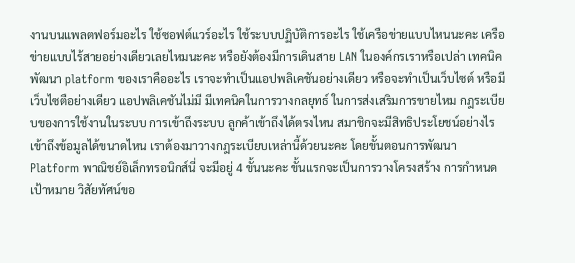งานบนแพลตฟอร์มอะไร ใช้ซอฟต์แวร์อะไร ใช้ระบบปฏิบัติการอะไร ใช้เครือข่ายแบบไหนนะคะ เครือข่ายแบบไร้สายอย่างเดียวเลยไหมนะคะ หรือยังต้องมีการเดินสาย LAN ในองค์กรเราหรือเปล่า เทคนิคพัฒนา platform ของเราคืออะไร เราจะทำเป็นแอปพลิเคชันอย่างเดียว หรือจะทำเป็นเว็บไซต์ หรือมีเว็บไซตือย่างเดียว แอปพลิเคชันไม่มี มีเทคนิคในการวางกลยุทธ์ ในการส่งเสริมการขายไหม กฎระเบียบของการใช้งานในระบบ การเข้าถึงระบบ ลูกค้าเข้าถึงได้ตรงไหน สมาชิกจะมีสิทธิประโยชน์อย่างไร เข้าถึงข้อมูลได้ขนาดไหน เราต้องมาวางกฎระเบียบเหล่านี้ด้วยนะคะ โดยขั้นตอนการพัฒนา Platform พาณิชย์อิเล็กทรอนิกส์นี่ จะมีอยู่ 4 ขั้นนะคะ ขั้นแรกจะเป็นการวางโครงสร้าง การกำหนดเป้าหมาย วิสัยทัศน์ขอ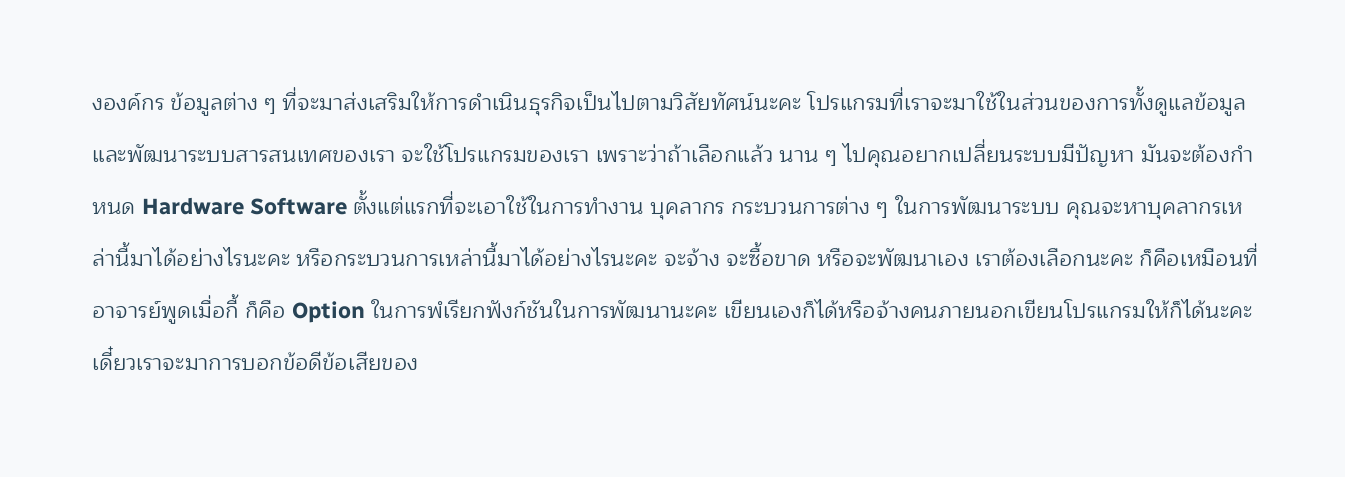งองค์กร ข้อมูลต่าง ๆ ที่จะมาส่งเสริมให้การดำเนินธุรกิจเป็นไปตามวิสัยทัศน์นะคะ โปรแกรมที่เราจะมาใช้ในส่วนของการทั้งดูแลข้อมูลและพัฒนาระบบสารสนเทศของเรา จะใช้โปรแกรมของเรา เพราะว่าถ้าเลือกแล้ว นาน ๆ ไปคุณอยากเปลี่ยนระบบมีปัญหา มันจะต้องกำหนด Hardware Software ตั้งแต่แรกที่จะเอาใช้ในการทำงาน บุคลากร กระบวนการต่าง ๆ ในการพัฒนาระบบ คุณจะหาบุคลากรเหล่านี้มาได้อย่างไรนะคะ หรือกระบวนการเหล่านี้มาได้อย่างไรนะคะ จะจ้าง จะซื้อขาด หรือจะพัฒนาเอง เราต้องเลือกนะคะ ก็คือเหมือนที่อาจารย์พูดเมื่อกี้ ก็คือ Option ในการพํเรียกฟังก์ชันในการพัฒนานะคะ เขียนเองก็ได้หรือจ้างคนภายนอกเขียนโปรแกรมให้ก็ได้นะคะ เดี๋ยวเราจะมาการบอกข้อดีข้อเสียของ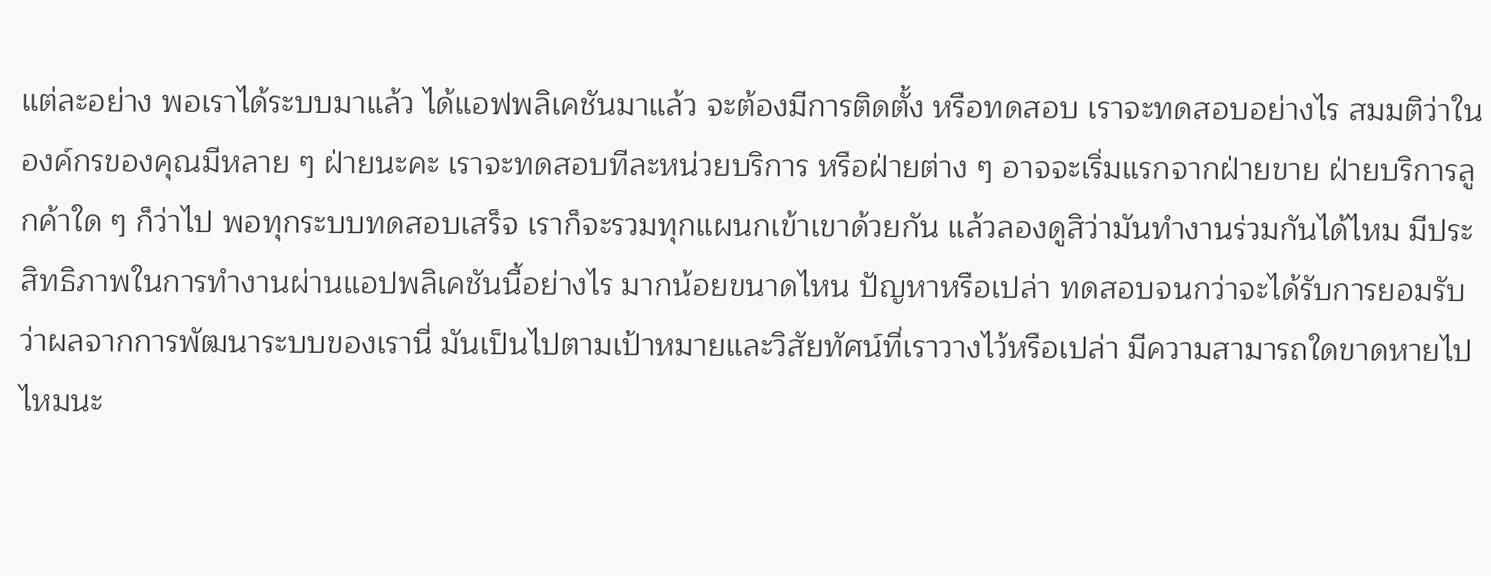แต่ละอย่าง พอเราได้ระบบมาแล้ว ได้แอฟพลิเคชันมาแล้ว จะต้องมีการติดตั้ง หรือทดสอบ เราจะทดสอบอย่างไร สมมติว่าในองค์กรของคุณมีหลาย ๆ ฝ่ายนะคะ เราจะทดสอบทีละหน่วยบริการ หรือฝ่ายต่าง ๆ อาจจะเริ่มแรกจากฝ่ายขาย ฝ่ายบริการลูกค้าใด ๆ ก็ว่าไป พอทุกระบบทดสอบเสร็จ เราก็จะรวมทุกแผนกเข้าเขาด้วยกัน แล้วลองดูสิว่ามันทำงานร่วมกันได้ไหม มีประสิทธิภาพในการทำงานผ่านแอปพลิเคชันนี้อย่างไร มากน้อยขนาดไหน ปัญหาหรือเปล่า ทดสอบจนกว่าจะได้รับการยอมรับว่าผลจากการพัฒนาระบบของเรานี่ มันเป็นไปตามเป้าหมายและวิสัยทัศน์ที่เราวางไว้หรือเปล่า มีความสามารถใดขาดหายไปไหมนะ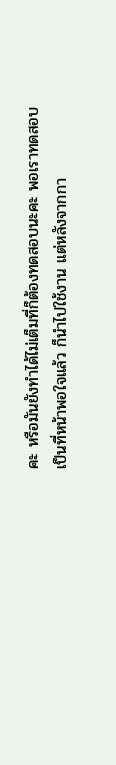คะ หรือมันยังทำได้ไม่เต็มที่ก็ต้องทดสอบนะคะ พอเราทดสอบเป็นที่หน้าพอใจแล้ว ก็นำไปใช้งาน แต่หลังจากกา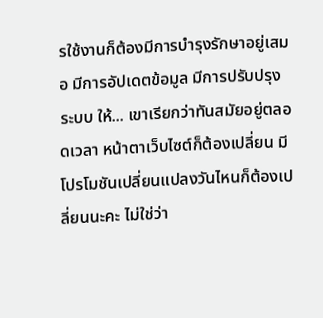รใช้งานก็ต้องมีการบำรุงรักษาอยู่เสมอ มีการอัปเดตข้อมูล มีการปรับปรุงระบบ ให้... เขาเรียกว่าทันสมัยอยู่ตลอดเวลา หน้าตาเว็บไซต์ก็ต้องเปลี่ยน มีโปรโมชันเปลี่ยนแปลงวันไหนก็ต้องเปลี่ยนนะคะ ไม่ใช่ว่า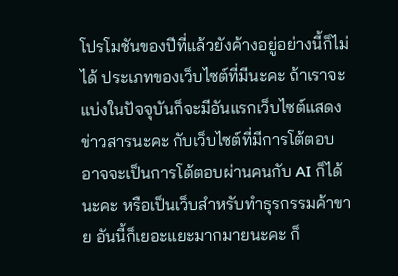โปรโมชันของปีที่แล้วยังค้างอยู่อย่างนี้ก็ไม่ได้ ประเภทของเว็บไซต์ที่มีนะคะ ถ้าเราจะแบ่งในปัจจุบันก็จะมีอันแรกเว็บไซต์แสดงข่าวสารนะคะ กับเว็บไซต์ที่มีการโต้ตอบ อาจจะเป็นการโต้ตอบผ่านคนกับ AI ก็ได้นะคะ หรือเป็นเว็บสำหรับทำธุรกรรมค้าขาย อันนี้ก็เยอะแยะมากมายนะคะ ก็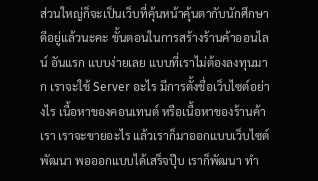ส่วนใหญ่ก็จะเป็นเว็บที่คุ้นหน้าคุ้นตากับนักศึกษาดีอยู่แล้วนะคะ ขั้นตอนในการสร้างร้านค้าออนไลน์ อันแรก แบบง่ายเลย แบบที่เราไม่ต้องลงทุนมาก เราจะใช้ Server อะไร มีการตั้งชื่อเว็บไซต์อย่างไร เนื้อหาของคอนเทนต์ หรือเนื้อหาของร้านค้าเรา เราจะขายอะไร แล้วเราก็มาออกแบบเว็บไซต์ พัฒนา พอออกแบบได้เสร็จปุ๊บ เราก็พัฒนา ทำ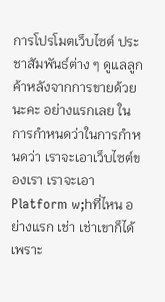การโปรโมตเว็บไซต์ ประชาสัมพันธ์ต่าง ๆ ดูแลลูกค้าหลังจากการขายด้วยนะคะ อย่างแรกเลย ในการกำหนดว่าในการกำหนดว่า เราจะเอาเว็บไซต์ของเรา เราจะเอา Platform w;hที่ไหน อย่างแรก เช่า เช่าเขาก็ได้ เพราะ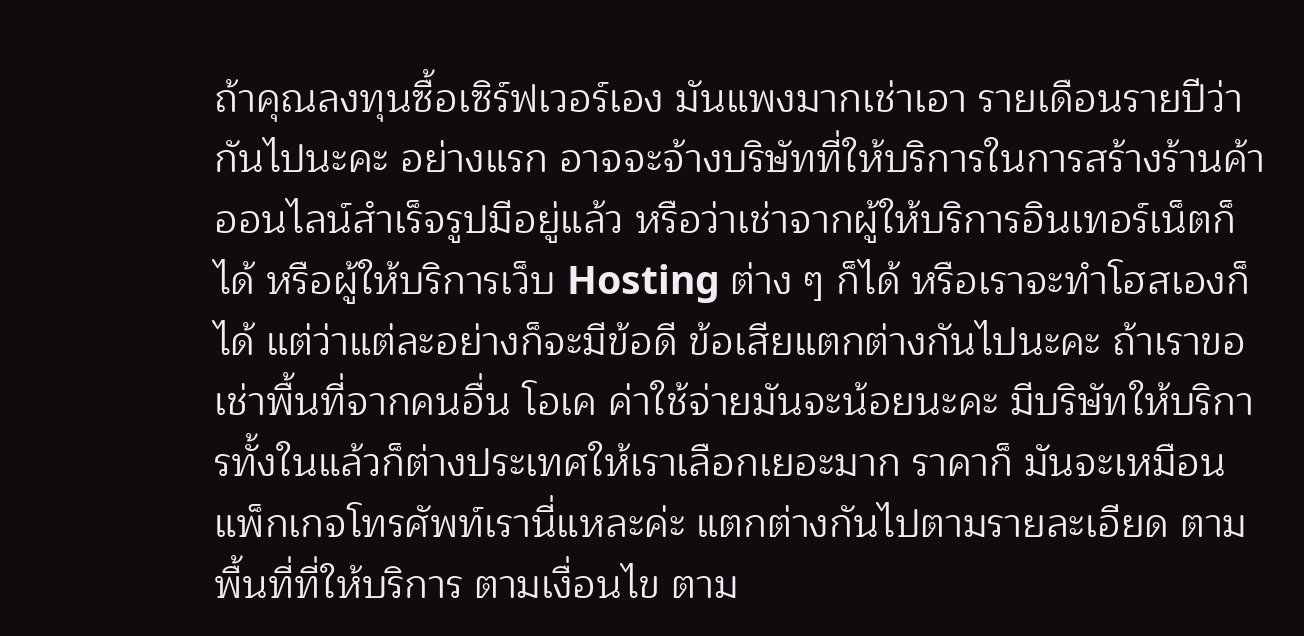ถ้าคุณลงทุนซื้อเซิร์ฟเวอร์เอง มันแพงมากเช่าเอา รายเดือนรายปีว่ากันไปนะคะ อย่างแรก อาจจะจ้างบริษัทที่ให้บริการในการสร้างร้านค้าออนไลน์สำเร็จรูปมีอยู่แล้ว หรือว่าเช่าจากผู้ให้บริการอินเทอร์เน็ตก็ได้ หรือผู้ให้บริการเว็บ Hosting ต่าง ๆ ก็ได้ หรือเราจะทำโฮสเองก็ได้ แต่ว่าแต่ละอย่างก็จะมีข้อดี ข้อเสียแตกต่างกันไปนะคะ ถ้าเราขอเช่าพื้นที่จากคนอื่น โอเค ค่าใช้จ่ายมันจะน้อยนะคะ มีบริษัทให้บริการทั้งในแล้วก็ต่างประเทศให้เราเลือกเยอะมาก ราคาก็ มันจะเหมือนแพ็กเกจโทรศัพท์เรานี่แหละค่ะ แตกต่างกันไปตามรายละเอียด ตามพื้นที่ที่ให้บริการ ตามเงื่อนไข ตาม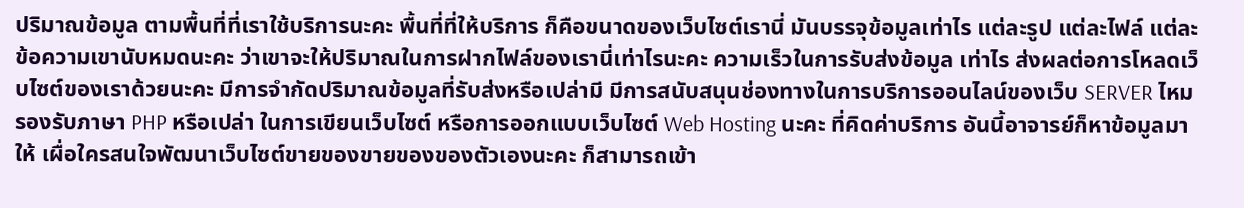ปริมาณข้อมูล ตามพื้นที่ที่เราใช้บริการนะคะ พื้นที่ที่ให้บริการ ก็คือขนาดของเว็บไซต์เรานี่ มันบรรจุข้อมูลเท่าไร แต่ละรูป แต่ละไฟล์ แต่ละข้อความเขานับหมดนะคะ ว่าเขาจะให้ปริมาณในการฝากไฟล์ของเรานี่เท่าไรนะคะ ความเร็วในการรับส่งข้อมูล เท่าไร ส่งผลต่อการโหลดเว็บไซต์ของเราด้วยนะคะ มีการจำกัดปริมาณข้อมูลที่รับส่งหรือเปล่ามี มีการสนับสนุนช่องทางในการบริการออนไลน์ของเว็บ SERVER ไหม รองรับภาษา PHP หรือเปล่า ในการเขียนเว็บไซต์ หรือการออกแบบเว็บไซต์ Web Hosting นะคะ ที่คิดค่าบริการ อันนี้อาจารย์ก็หาข้อมูลมาให้ เผื่อใครสนใจพัฒนาเว็บไซต์ขายของขายของของตัวเองนะคะ ก็สามารถเข้า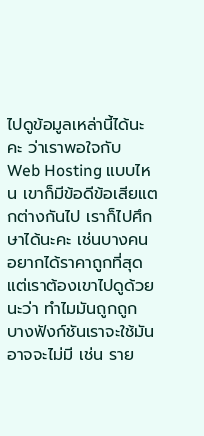ไปดูข้อมูลเหล่านี้ได้นะคะ ว่าเราพอใจกับ Web Hosting แบบไหน เขาก็มีข้อดีข้อเสียแตกต่างกันไป เราก็ไปศึกษาได้นะคะ เช่นบางคน อยากได้ราคาถูกที่สุด แต่เราต้องเขาไปดูด้วยนะว่า ทำไมมันถูกถูก บางฟังก์ชันเราจะใช้มันอาจจะไม่มี เช่น ราย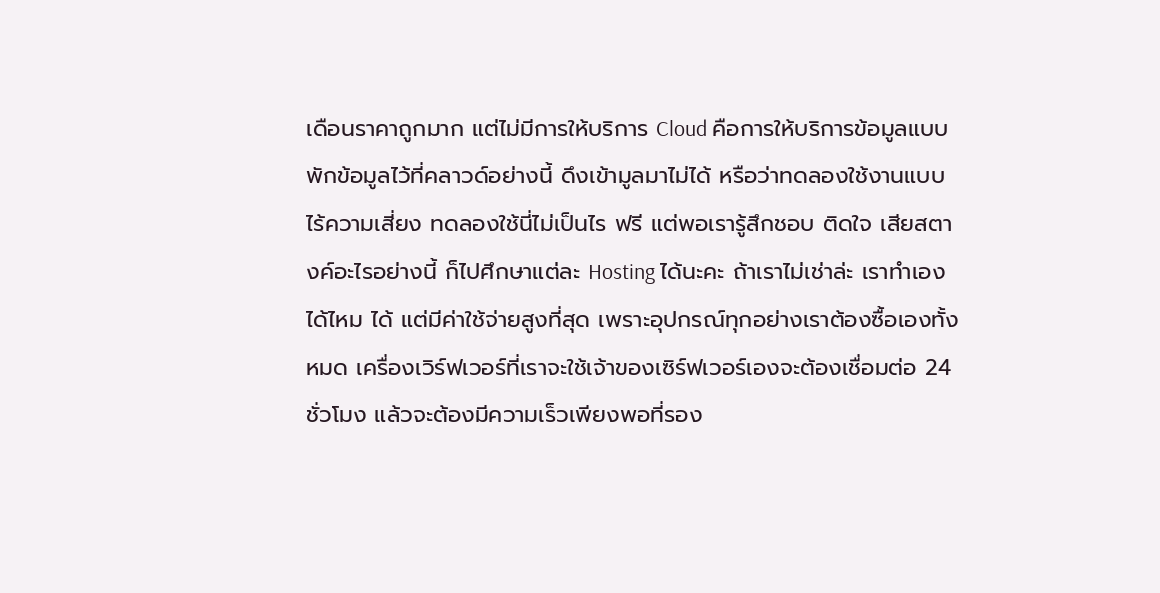เดือนราคาถูกมาก แต่ไม่มีการให้บริการ Cloud คือการให้บริการข้อมูลแบบ พักข้อมูลไว้ที่คลาวด์อย่างนี้ ดึงเข้ามูลมาไม่ได้ หรือว่าทดลองใช้งานแบบไร้ความเสี่ยง ทดลองใช้นี่ไม่เป็นไร ฟรี แต่พอเรารู้สึกชอบ ติดใจ เสียสตางค์อะไรอย่างนี้ ก็ไปศึกษาแต่ละ Hosting ได้นะคะ ถ้าเราไม่เช่าล่ะ เราทำเองได้ไหม ได้ แต่มีค่าใช้จ่ายสูงที่สุด เพราะอุปกรณ์ทุกอย่างเราต้องซื้อเองทั้งหมด เครื่องเวิร์ฟเวอร์ที่เราจะใช้เจ้าของเซิร์ฟเวอร์เองจะต้องเชื่อมต่อ 24 ชั่วโมง แล้วจะต้องมีความเร็วเพียงพอที่รอง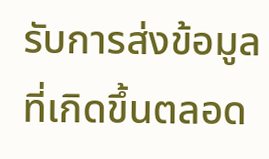รับการส่งข้อมูลที่เกิดขึ้นตลอด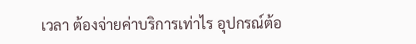เวลา ต้องจ่ายค่าบริการเท่าไร อุปกรณ์ต้อ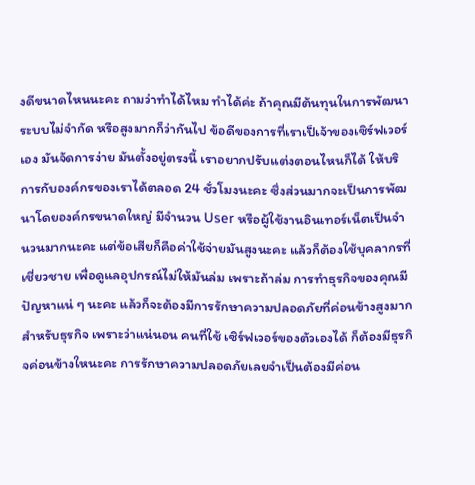งดีขนาดไหนนะคะ ถามว่าทำได้ไหม ทำได้ค่ะ ถ้าคุณมีต้นทุนในการพัฒนาระบบไม่จำกัด หรือสูงมากก็ว่ากันไป ข้อดีของการที่เราเป็เจ้าของเซิร์ฟเวอร์เอง มันจัดการง่าย มันตั้งอยู่ตรงนี้ เราอยากปรับแต่งตอนไหนก็ได้ ให้บริการกับองค์กรของเราได้ตลอด 24 ชั่วโมงนะคะ ซึ่งส่วนมากจะเป็นการพัฒนาโดยองค์กรขนาดใหญ่ มีจำนวน User หรือผู้ใช้งานอินเทอร์เน็ตเป็นจำนวนมากนะคะ แต่ข้อเสียก็คือค่าใช้จ่ายมันสูงนะคะ แล้วก็ต้องใช้บุคลากรที่เชี่ยวชาย เพื่อดูแลอุปกรณ์ไม่ให้มันล่ม เพราะถ้าล่ม การทำธุรกิจของคุณมีปัญหาแน่ ๆ นะคะ แล้วก็จะต้องมีการรักษาความปลอดภัยที่ค่อนข้างสูงมากสำหรับธุรกิจ เพราะว่าแน่นอน คนที่ใช้ เซิร์ฟเวอร์ของตัวเองได้ ก็ต้องมีธุรกิจค่อนข้างใหนะคะ การรักษาความปลอดภัยเลยจำเป็นต้องมีค่อน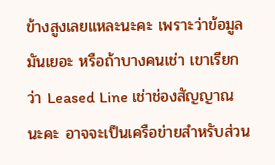ข้างสูงเลยแหละนะคะ เพราะว่าข้อมูลมันเยอะ หรือถ้าบางคนเช่า เขาเรียกว่า Leased Line เช่าช่องสัญญาณนะคะ อาจจะเป็นเครือข่ายสำหรับส่วน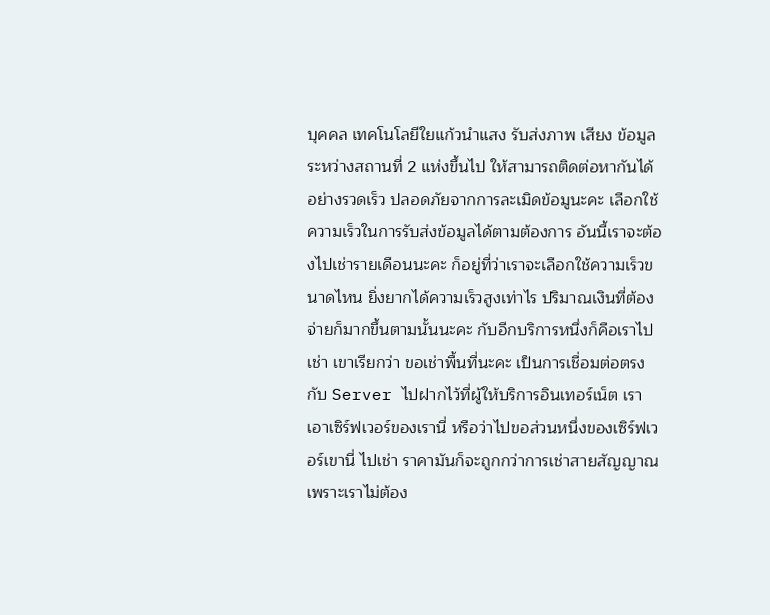บุคคล เทคโนโลยีใยแก้วนำแสง รับส่งภาพ เสียง ข้อมูล ระหว่างสถานที่ 2 แห่งขึ้นไป ให้สามารถติดต่อหากันได้อย่างรวดเร็ว ปลอดภัยจากการละเมิดข้อมูนะคะ เลือกใช้ความเร็วในการรับส่งข้อมูลได้ตามต้องการ อันนี้เราจะต้องไปเช่ารายเดือนนะคะ ก็อยู่ที่ว่าเราจะเลือกใช้ความเร็วขนาดไหน ยิ่งยากได้ความเร็วสูงเท่าไร ปริมาณเงินที่ต้องจ่ายก็มากขึ้นตามนั้นนะคะ กับอีกบริการหนึ่งก็คือเราไปเช่า เขาเรียกว่า ขอเช่าพื้นที่นะคะ เป็นการเชื่อมต่อตรงกับ Server ไปฝากไว้ที่ผู้ให้บริการอินเทอร์เน็ต เราเอาเซิร์ฟเวอร์ของเรานี่ หรือว่าไปขอส่วนหนึ่งของเซิร์ฟเวอร์เขานี่ ไปเช่า ราคามันก็จะถูกกว่าการเช่าสายสัญญาณ เพราะเราไม่ต้อง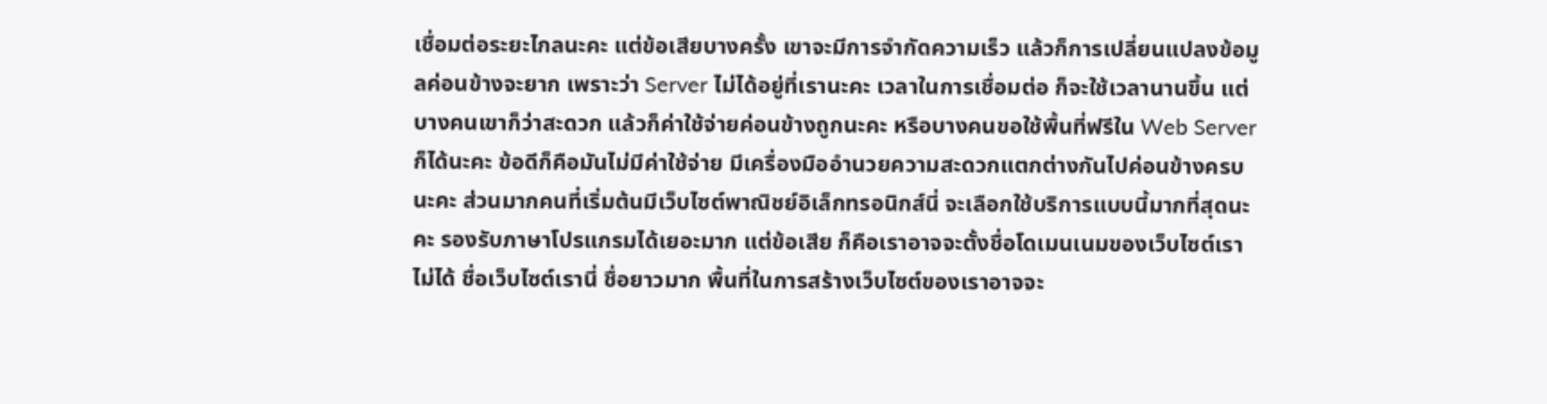เชื่อมต่อระยะไกลนะคะ แต่ข้อเสียบางครั้ง เขาจะมีการจำกัดความเร็ว แล้วก็การเปลี่ยนแปลงข้อมูลค่อนข้างจะยาก เพราะว่า Server ไม่ได้อยู่ที่เรานะคะ เวลาในการเชื่อมต่อ ก็จะใช้เวลานานขึ้น แต่บางคนเขาก็ว่าสะดวก แล้วก็ค่าใช้จ่ายค่อนข้างถูกนะคะ หรือบางคนขอใช้พื้นที่ฟรีใน Web Server ก็ได้นะคะ ข้อดีก็คือมันไม่มีค่าใช้จ่าย มีเครื่องมืออำนวยความสะดวกแตกต่างกันไปค่อนข้างครบนะคะ ส่วนมากคนที่เริ่มต้นมีเว็บไซต์พาณิชย์อิเล็กทรอนิกส์นี่ จะเลือกใช้บริการแบบนี้มากที่สุดนะคะ รองรับภาษาโปรแกรมได้เยอะมาก แต่ข้อเสีย ก็คือเราอาจจะตั้งชื่อโดเมนเนมของเว็บไซต์เราไม่ได้ ชื่อเว็บไซต์เรานี่ ชื่อยาวมาก พื้นที่ในการสร้างเว็บไซต์ของเราอาจจะ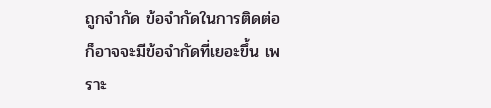ถูกจำกัด ข้อจำกัดในการติดต่อ ก็อาจจะมีข้อจำกัดที่เยอะขึ้น เพราะ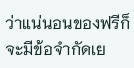ว่าแน่นอนของฟรีก็จะมีข้อจำกัดเย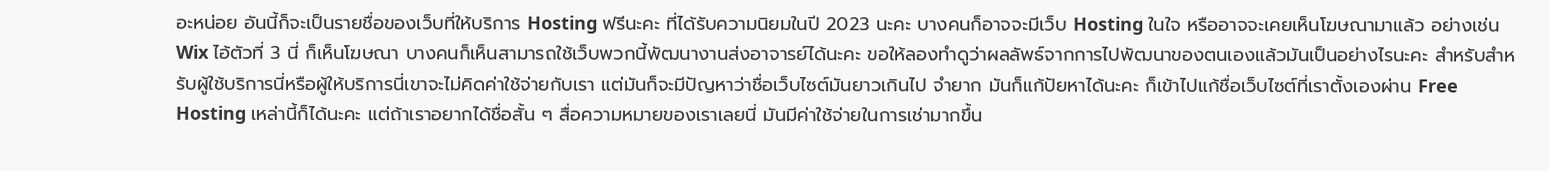อะหน่อย อันนี้ก็จะเป็นรายชื่อของเว็บที่ให้บริการ Hosting ฟรีนะคะ ที่ได้รับความนิยมในปี 2023 นะคะ บางคนก็อาจจะมีเว็บ Hosting ในใจ หรืออาจจะเคยเห็นโฆษณามาแล้ว อย่างเช่น Wix ไอ้ตัวที่ 3 นี่ ก็เห็นโฆษณา บางคนก็เห็นสามารถใช้เว็บพวกนี้พัฒนางานส่งอาจารย์ได้นะคะ ขอให้ลองทำดูว่าผลลัพธ์จากการไปพัฒนาของตนเองแล้วมันเป็นอย่างไรนะคะ สำหรับสำหรับผู้ใช้บริการนี่หรือผู้ให้บริการนี่เขาจะไม่คิดค่าใช้จ่ายกับเรา แต่มันก็จะมีปัญหาว่าชื่อเว็บไซต์มันยาวเกินไป จำยาก มันก็แก้ปัยหาได้นะคะ ก็เข้าไปแก้ชื่อเว็บไซต์ที่เราตั้งเองผ่าน Free Hosting เหล่านี้ก็ได้นะคะ แต่ถ้าเราอยากได้ชื่อสั้น ๆ สื่อความหมายของเราเลยนี่ มันมีค่าใช้จ่ายในการเช่ามากขึ้น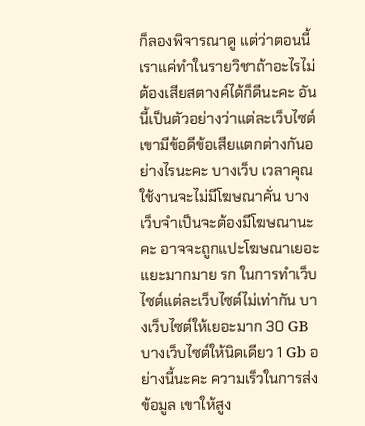ก็ลองพิจารณาดู แต่ว่าตอนนี้เราแค่ทำในรายวิชาถ้าอะไรไม่ต้องเสียสตางค์ได้ก็ดีนะคะ อันนี้เป็นตัวอย่างว่าแต่ละเว็บไซต์เขามีข้อดีข้อเสียแตกต่างกันอย่างไรนะคะ บางเว็บ เวลาคุณใช้งานจะไม่มีโฆษณาคั่น บางเว็บจำเป็นจะต้องมีโฆษณานะคะ อาจจะถูกแปะโฆษณาเยอะแยะมากมาย รก ในการทำเว็บไซต์แต่ละเว็บไซต์ไม่เท่ากัน บางเว็บไซต์ให้เยอะมาก 30 GB บางเว็บไซต์ให้นิดเดียว 1 Gb อย่างนี้นะคะ ความเร็วในการส่งข้อมูล เขาให้สูง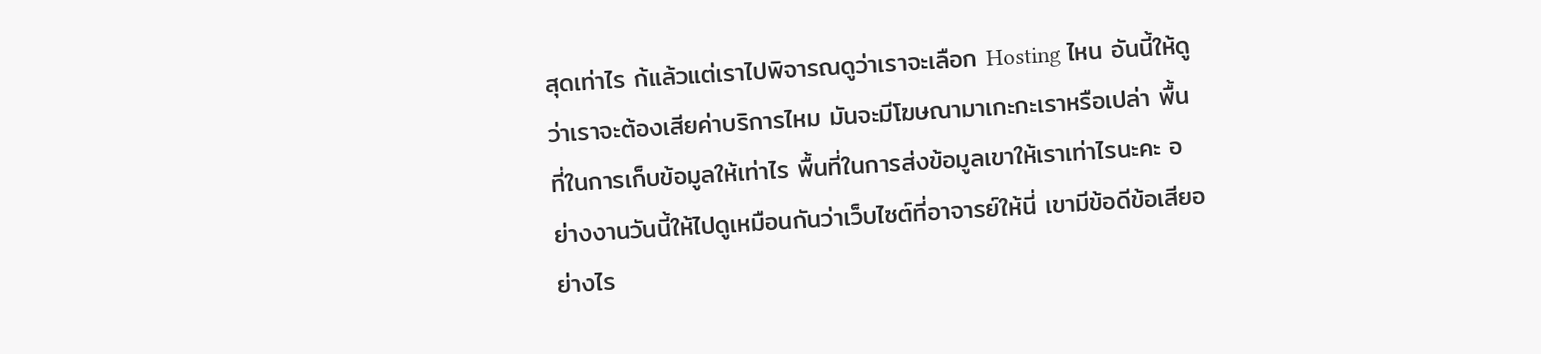สุดเท่าไร ก้แล้วแต่เราไปพิจารณดูว่าเราจะเลือก Hosting ไหน อันนี้ให้ดูว่าเราจะต้องเสียค่าบริการไหม มันจะมีโฆษณามาเกะกะเราหรือเปล่า พื้นที่ในการเก็บข้อมูลให้เท่าไร พื้นที่ในการส่งข้อมูลเขาให้เราเท่าไรนะคะ อย่างงานวันนี้ให้ไปดูเหมือนกันว่าเว็บไซต์ที่อาจารย์ให้นี่ เขามีข้อดีข้อเสียอย่างไร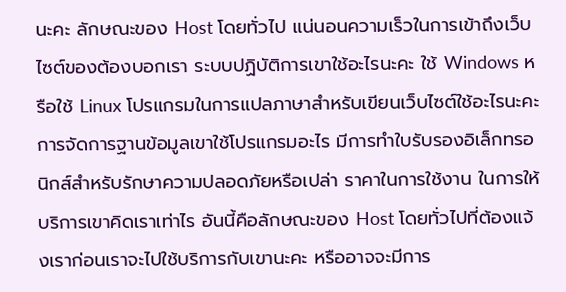นะคะ ลักษณะของ Host โดยทั่วไป แน่นอนความเร็วในการเข้าถึงเว็บไซต์ของต้องบอกเรา ระบบปฏิบัติการเขาใช้อะไรนะคะ ใช้ Windows หรือใช้ Linux โปรแกรมในการแปลภาษาสำหรับเขียนเว็บไซต์ใช้อะไรนะคะ การจัดการฐานข้อมูลเขาใช้โปรแกรมอะไร มีการทำใบรับรองอิเล็กทรอนิกส์สำหรับรักษาความปลอดภัยหรือเปล่า ราคาในการใช้งาน ในการให้บริการเขาคิดเราเท่าไร อันนี้คือลักษณะของ Host โดยทั่วไปที่ต้องแจ้งเราก่อนเราจะไปใช้บริการกับเขานะคะ หรืออาจจะมีการ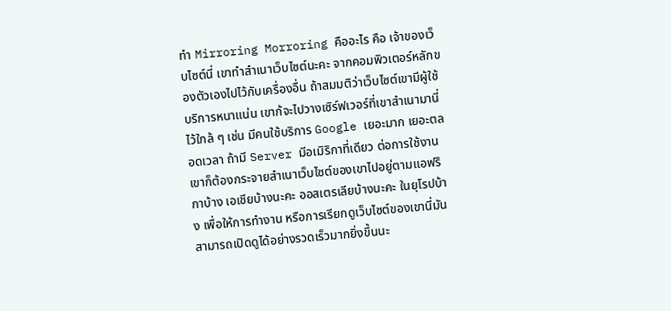ทำ Mirroring Morroring คืออะไร คือ เจ้าของเว็บไซต์นี่ เขาทำสำเนาเว็บไซต์นะคะ จากคอมพิวเตอร์หลักของตัวเองไปไว้กับเครื่องอื่น ถ้าสมมติว่าเว็บไซต์เขามีผู้ใช้บริการหนาแน่น เขาก้จะไปวางเซิร์ฟเวอร์ที่เขาสำเนามานี่ไว้ใกล้ ๆ เช่น มีคนใช้บริการ Google เยอะมาก เยอะตลอดเวลา ถ้ามี Server มีอเมิริกาที่เดียว ต่อการใช้งาน เขาก็ต้องกระจายสำเนาเว็บไซต์ของเขาไปอยู่ตามแอฟริกาบ้าง เอเชียบ้างนะคะ ออสเตรเลียบ้างนะคะ ในยุโรปบ้าง เพื่อให้การทำงาน หรือการเรียกดูเว็บไซต์ของเขานี่มันสามารถเปิดดูได้อย่างรวดเร็วมากยิ่งขึ้นนะ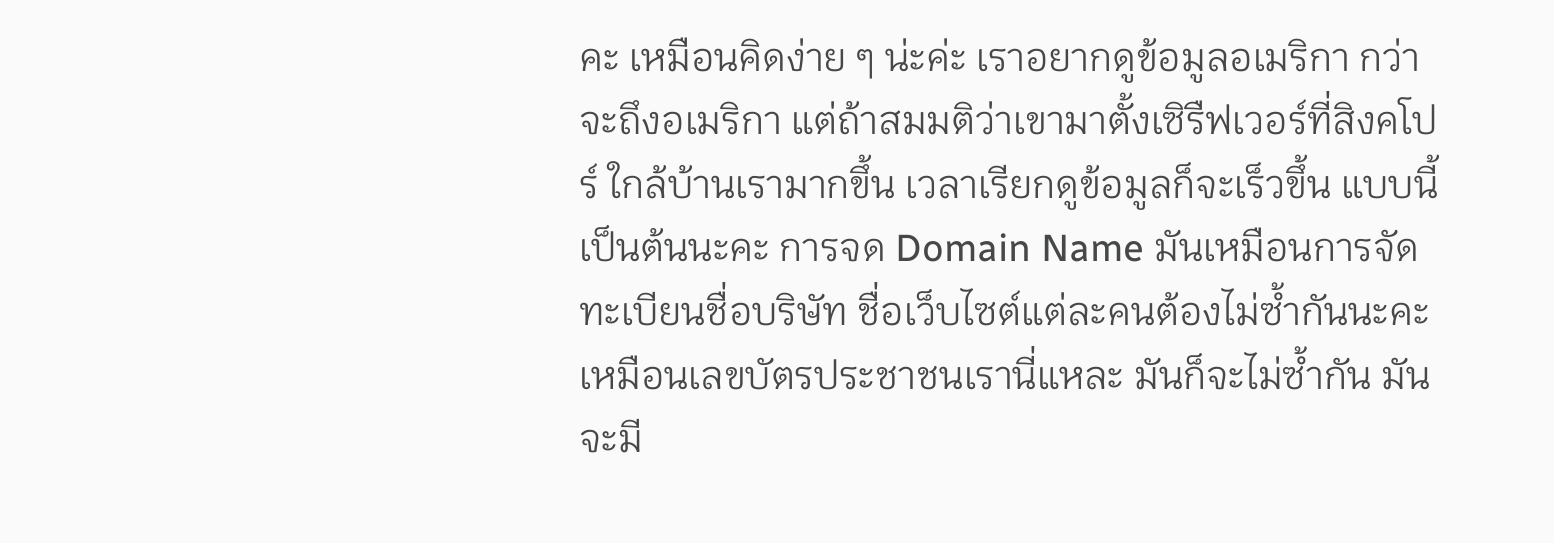คะ เหมือนคิดง่าย ๆ น่ะค่ะ เราอยากดูข้อมูลอเมริกา กว่าจะถึงอเมริกา แต่ถ้าสมมติว่าเขามาตั้งเซิรืฟเวอร์ที่สิงคโปร์ ใกล้บ้านเรามากขึ้น เวลาเรียกดูข้อมูลก็จะเร็วขึ้น แบบนี้เป็นต้นนะคะ การจด Domain Name มันเหมือนการจัดทะเบียนชื่อบริษัท ชื่อเว็บไซต์แต่ละคนต้องไม่ซ้ำกันนะคะ เหมือนเลขบัตรประชาชนเรานี่แหละ มันก็จะไม่ซ้ำกัน มันจะมี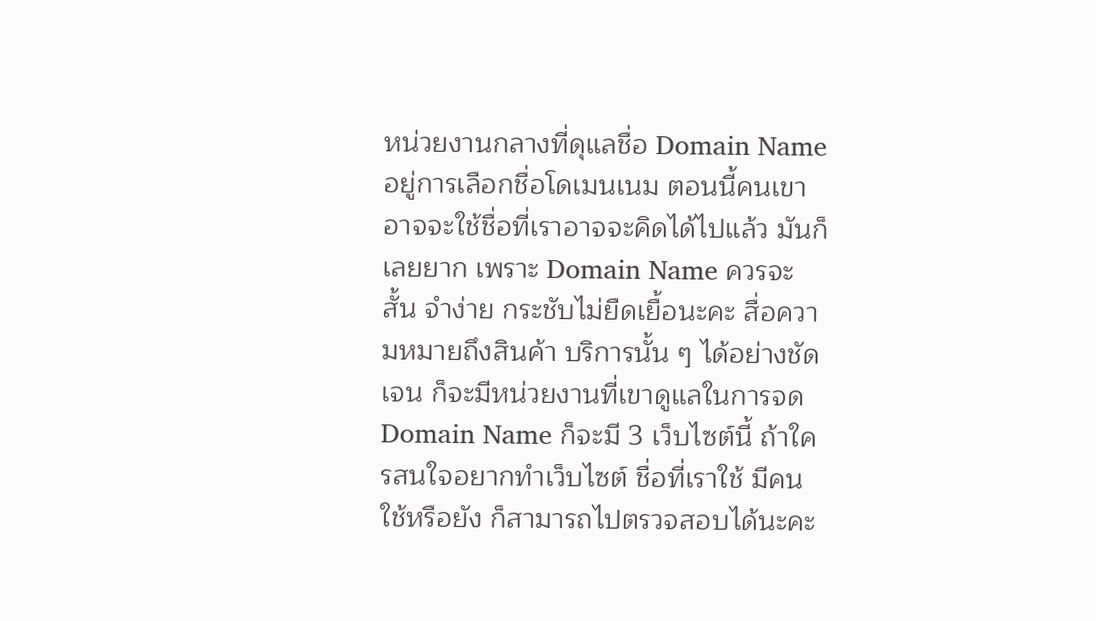หน่วยงานกลางที่ดุแลชื่อ Domain Name อยู่การเลือกชื่อโดเมนเนม ตอนนี้คนเขาอาจจะใช้ชื่อที่เราอาจจะคิดได้ไปแล้ว มันก็เลยยาก เพราะ Domain Name ควรจะสั้น จำง่าย กระชับไม่ยืดเยื้อนะคะ สื่อความหมายถึงสินค้า บริการนั้น ๆ ได้อย่างชัดเจน ก็จะมีหน่วยงานที่เขาดูแลในการจด Domain Name ก็จะมี 3 เว็บไซต์นี้ ถ้าใครสนใจอยากทำเว็บไซต์ ชื่อที่เราใช้ มีคนใช้หรือยัง ก็สามารถไปตรวจสอบได้นะคะ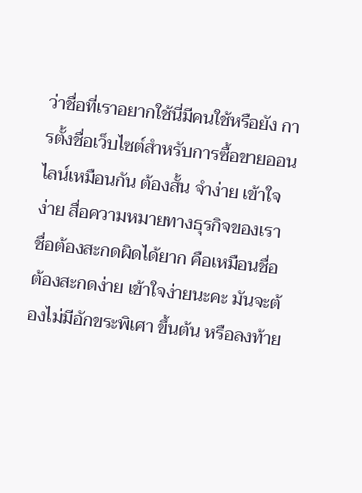ว่าชื่อที่เราอยากใช้นี่มีคนใช้หรือยัง การตั้งชื่อเว็บไซต์สำหรับการซื้อขายออนไลน์เหมือนกัน ต้องสั้น จำง่าย เข้าใจง่าย สื่อความหมายทางธุรกิจของเรา ชื่อต้องสะกดผิดได้ยาก คือเหมือนชื่อต้องสะกดง่าย เข้าใจง่ายนะคะ มันจะต้องไม่มีอักขระพิเศา ขึ้นต้น หรือลงท้าย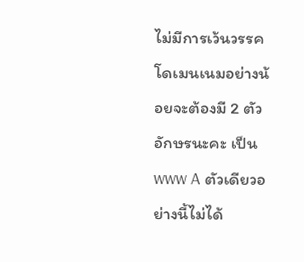ไม่มีการเว้นวรรคโดเมนเนมอย่างน้อยจะต้องมี 2 ตัวอักษรนะคะ เป็น www A ตัวเดียวอย่างนี้ไม่ได้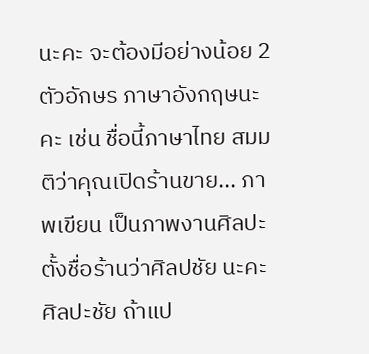นะคะ จะต้องมีอย่างน้อย 2 ตัวอักษร ภาษาอังกฤษนะคะ เช่น ชื่อนี้ภาษาไทย สมมติว่าคุณเปิดร้านขาย... ภาพเขียน เป็นภาพงานศิลปะ ตั้งชื่อร้านว่าศิลปชัย นะคะ ศิลปะชัย ถ้าแป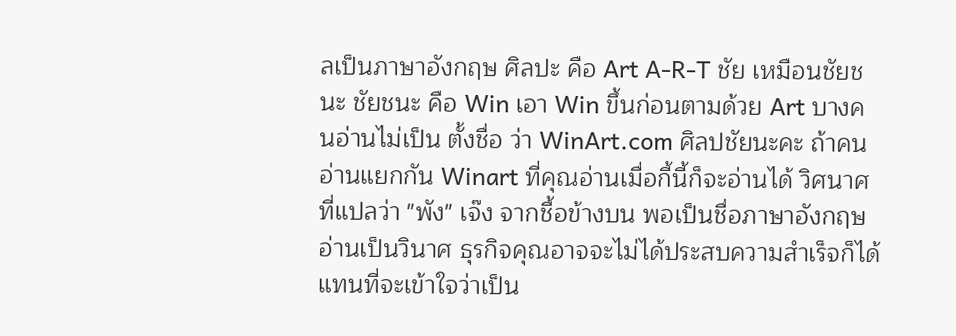ลเป็นภาษาอังกฤษ ศิลปะ คือ Art A-R-T ชัย เหมือนชัยชนะ ชัยชนะ คือ Win เอา Win ขึ้นก่อนตามด้วย Art บางคนอ่านไม่เป็น ตั้งชื่อ ว่า WinArt.com ศิลปชัยนะคะ ถ้าคนอ่านแยกกัน Winart ที่คุณอ่านเมื่อกี้นี้ก็จะอ่านได้ วิศนาศที่แปลว่า "พัง" เจ๊ง จากชื้อข้างบน พอเป็นชื่อภาษาอังกฤษอ่านเป็นวินาศ ธุรกิจคุณอาจจะไม่ได้ประสบความสำเร็จก็ได้ แทนที่จะเข้าใจว่าเป็น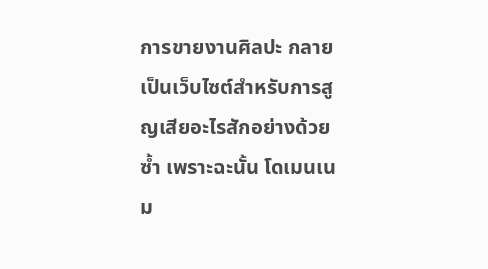การขายงานศิลปะ กลายเป็นเว็บไซต์สำหรับการสูญเสียอะไรสักอย่างด้วยซ้ำ เพราะฉะนั้น โดเมนเนม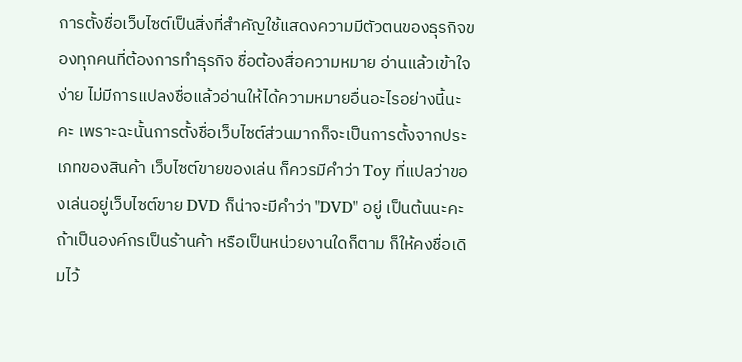การตั้งชื่อเว็บไซต์เป็นสิ่งที่สำคัญใช้แสดงความมีตัวตนของธุรกิจของทุกคนที่ต้องการทำธุรกิจ ชื่อต้องสื่อความหมาย อ่านแล้วเข้าใจง่าย ไม่มีการแปลงชื่อแล้วอ่านให้ได้ความหมายอื่นอะไรอย่างนี้นะคะ เพราะฉะนั้นการตั้งชื่อเว็บไซต์ส่วนมากก็จะเป็นการตั้งจากประเภทของสินค้า เว็บไซต์ขายของเล่น ก็ควรมีคำว่า Toy ที่แปลว่าของเล่นอยู่เว็บไซต์ขาย DVD ก็น่าจะมีคำว่า "DVD" อยู่ เป็นต้นนะคะ ถ้าเป็นองค์กรเป็นร้านค้า หรือเป็นหน่วยงานใดก็ตาม ก็ให้คงชื่อเดิมไว้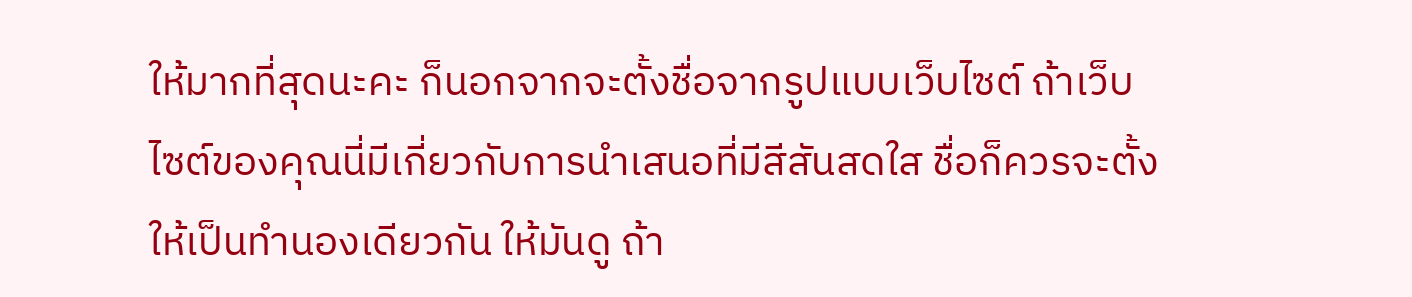ให้มากที่สุดนะคะ ก็นอกจากจะตั้งชื่อจากรูปแบบเว็บไซต์ ถ้าเว็บไซต์ของคุณนี่มีเกี่ยวกับการนำเสนอที่มีสีสันสดใส ชื่อก็ควรจะตั้งให้เป็นทำนองเดียวกัน ให้มันดู ถ้า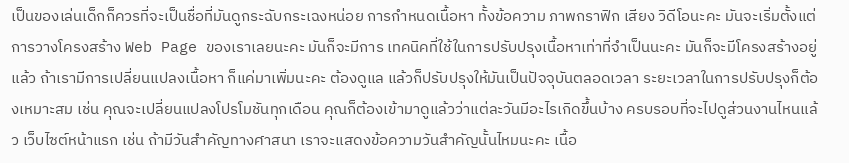เป็นของเล่นเด็กก็ควรที่จะเป็นชื่อที่มันดูกระฉับกระเฉงหน่อย การกำหนดเนื้อหา ทั้งข้อความ ภาพกราฟิก เสียง วิดีโอนะคะ มันจะเริ่มตั้งแต่การวางโครงสร้าง Web Page ของเราเลยนะคะ มันก็จะมีการ เทคนิคที่ใช้ในการปรับปรุงเนื้อหาเท่าที่จำเป็นนะคะ มันก็จะมีโครงสร้างอยู่แล้ว ถ้าเรามีการเปลี่ยนแปลงเนื้อหา ก็แค่มาเพิ่มนะคะ ต้องดูแล แล้วก็ปรับปรุงให้มันเป็นปัจจุบันตลอดเวลา ระยะเวลาในการปรับปรุงก็ต้องเหมาะสม เช่น คุณจะเปลี่ยนแปลงโปรโมชันทุกเดือน คุณก็ต้องเข้ามาดูแล้วว่าแต่ละวันมีอะไรเกิดขึ้นบ้าง ครบรอบที่จะไปดูส่วนงานไหนแล้ว เว็บไซต์หน้าแรก เช่น ถ้ามีวันสำคัญทางศาสนา เราจะแสดงข้อความวันสำคัญนั้นไหมนะคะ เนื้อ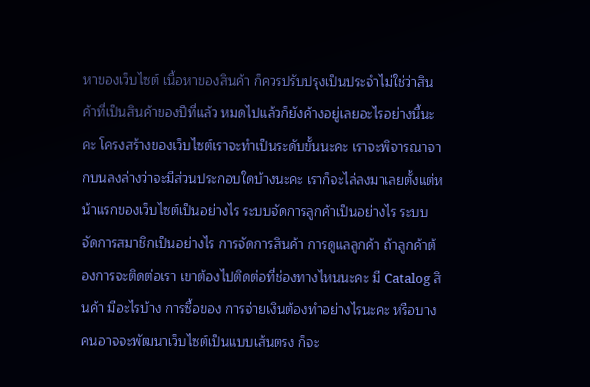หาของเว็บไซต์ เนื้อหาของสินค้า ก็ควรปรับปรุงเป็นประจำไม่ใช่ว่าสินค้าที่เป็นสินค้าของปีที่แล้ว หมดไปแล้วก็ยังค้างอยู่เลยอะไรอย่างนี้นะคะ โครงสร้างของเว็บไซต์เราจะทำเป็นระดับขั้นนะคะ เราจะพิจารณาจากบนลงล่างว่าจะมีส่วนประกอบใดบ้างนะคะ เราก็จะไล่ลงมาเลยตั้งแต่หน้าแรกของเว็บไซต์เป็นอย่างไร ระบบจัดการลูกค้าเป็นอย่างไร ระบบจัดการสมาชิกเป็นอย่างไร การจัดการสินค้า การดูแลลูกค้า ถ้าลูกค้าต้องการจะติดต่อเรา เขาต้องไปติดต่อที่ช่องทางไหนนะคะ มี Catalog สินค้า มีอะไรบ้าง การซื้อของ การจ่ายเงินต้องทำอย่างไรนะคะ หรือบางคนอาจจะพัฒนาเว็บไซต์เป็นแบบเส้นตรง ก็จะ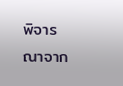พิจารณาจาก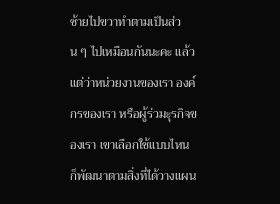ซ้ายไปขวาทำตามเป็นส่วน ๆ ไปเหมือนกันนะคะ แล้วแต่ว่าหน่วยงานของเรา องค์กรของเรา หรือผู้ร่วมะุรกิจของเรา เขาเลือกใช้แบบไหน ก็พัฒนาตามสิ่งที่ได้วางแผน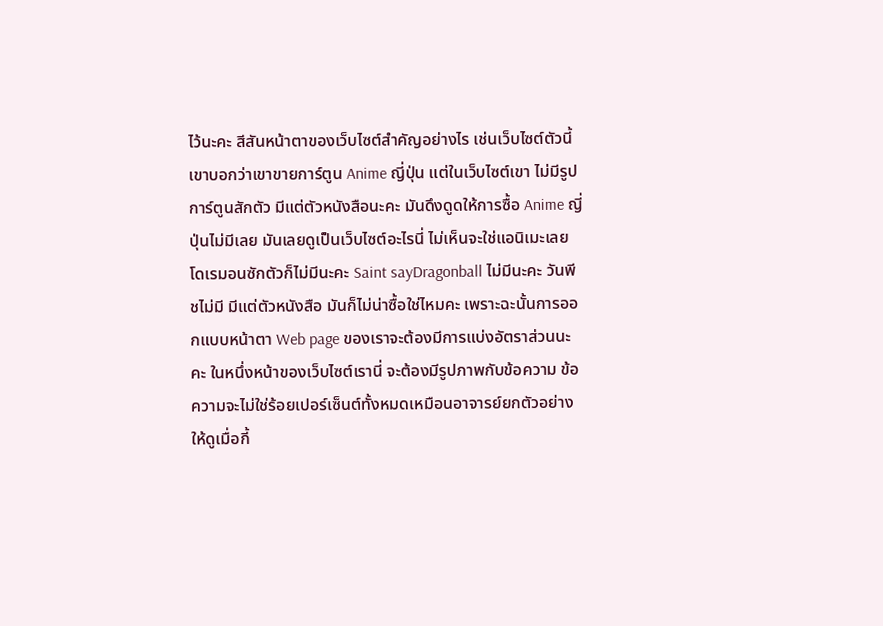ไว้นะคะ สีสันหน้าตาของเว็บไซต์สำคัญอย่างไร เช่นเว็บไซต์ตัวนี้ เขาบอกว่าเขาขายการ์ตูน Anime ญี่ปุ่น แต่ในเว็บไซต์เขา ไม่มีรูปการ์ตูนสักตัว มีแต่ตัวหนังสือนะคะ มันดึงดูดให้การซื้อ Anime ญี่ปุ่นไม่มีเลย มันเลยดูเป็นเว็บไซต์อะไรนี่ ไม่เห็นจะใช่แอนิเมะเลย โดเรมอนซักตัวก็ไม่มีนะคะ Saint sayDragonball ไม่มีนะคะ วันพีชไม่มี มีแต่ตัวหนังสือ มันก็ไม่น่าซื้อใช่ไหมคะ เพราะฉะนั้นการออกแบบหน้าตา Web page ของเราจะต้องมีการแบ่งอัตราส่วนนะคะ ในหนึ่งหน้าของเว็บไซต์เรานี่ จะต้องมีรูปภาพกับข้อความ ข้อความจะไม่ใช่ร้อยเปอร์เซ็นต์ทั้งหมดเหมือนอาจารย์ยกตัวอย่างให้ดูเมื่อกี้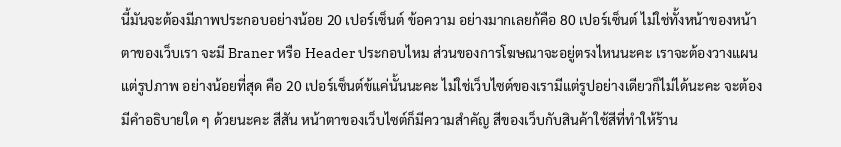นี้มันจะต้องมีภาพประกอบอย่างน้อย 20 เปอร์เซ็นต์ ข้อความ อย่างมากเลยก้คือ 80 เปอร์เซ็นต์ ไม่ใช่ทั้งหน้าของหน้าตาของเว็บเรา จะมี Braner หรือ Header ประกอบไหม ส่วนของการโฆษณาจะอยู่ตรงไหนนะคะ เราจะต้องวางแผน แต่รูปภาพ อย่างน้อยที่สุด คือ 20 เปอร์เซ็นต์ข้แค่นั้นนะคะ ไม่ใช่เว็บไซต์ของเรามีแต่รูปอย่างเดียวก็ไม่ได้นะคะ จะต้องมีคำอธิบายใด ๆ ด้วยนะคะ สีสัน หน้าตาของเว็บไซต์ก็มีความสำคัญ สีของเว็บกับสินค้าใช้สีที่ทำให้ร้าน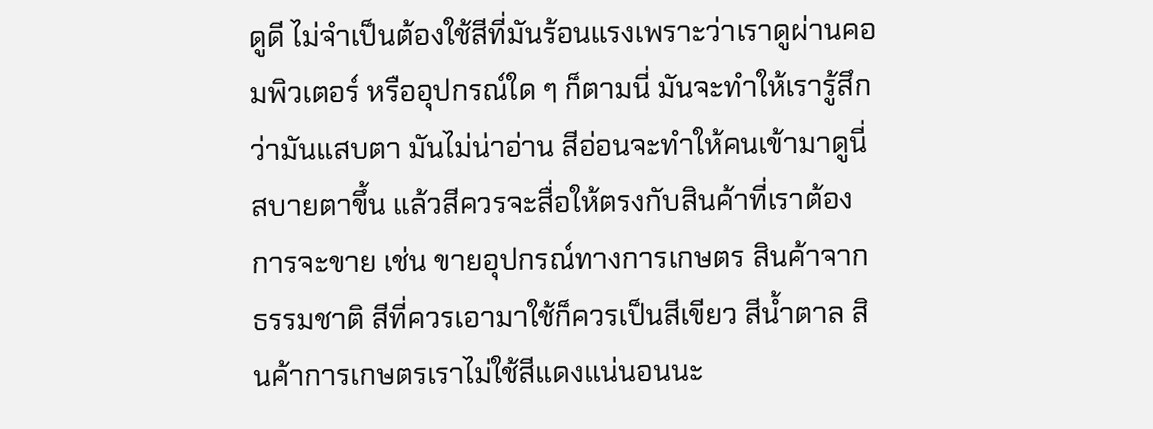ดูดี ไม่จำเป็นต้องใช้สีที่มันร้อนแรงเพราะว่าเราดูผ่านคอมพิวเตอร์ หรืออุปกรณ์ใด ๆ ก็ตามนี่ มันจะทำให้เรารู้สึกว่ามันแสบตา มันไม่น่าอ่าน สีอ่อนจะทำให้คนเข้ามาดูนี่สบายตาขึ้น แล้วสีควรจะสื่อให้ตรงกับสินค้าที่เราต้องการจะขาย เช่น ขายอุปกรณ์ทางการเกษตร สินค้าจากธรรมชาติ สีที่ควรเอามาใช้ก็ควรเป็นสีเขียว สีน้ำตาล สินค้าการเกษตรเราไม่ใช้สีแดงแน่นอนนะ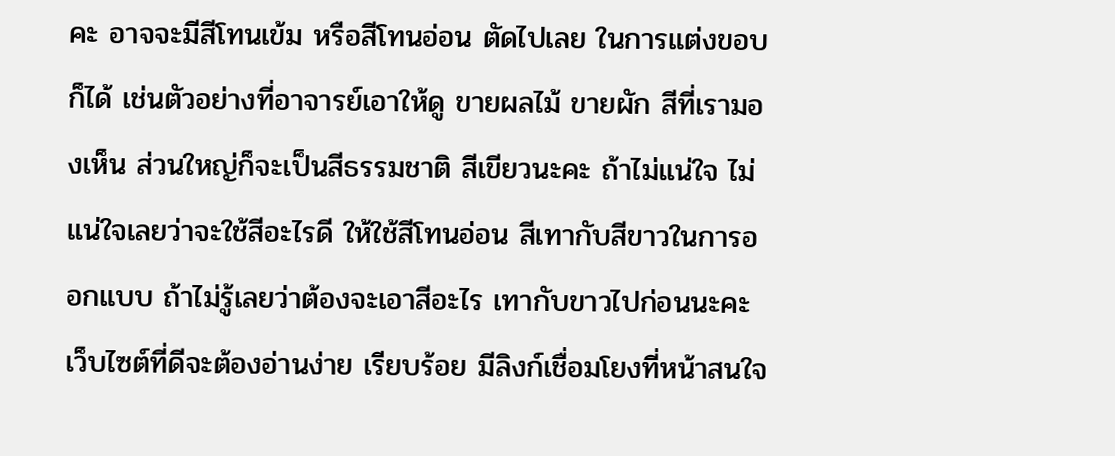คะ อาจจะมีสีโทนเข้ม หรือสีโทนอ่อน ตัดไปเลย ในการแต่งขอบก็ได้ เช่นตัวอย่างที่อาจารย์เอาให้ดู ขายผลไม้ ขายผัก สีที่เรามองเห็น ส่วนใหญ่ก็จะเป็นสีธรรมชาติ สีเขียวนะคะ ถ้าไม่แน่ใจ ไม่แน่ใจเลยว่าจะใช้สีอะไรดี ให้ใช้สีโทนอ่อน สีเทากับสีขาวในการออกแบบ ถ้าไม่รู้เลยว่าต้องจะเอาสีอะไร เทากับขาวไปก่อนนะคะ เว็บไซต์ที่ดีจะต้องอ่านง่าย เรียบร้อย มีลิงก์เชื่อมโยงที่หน้าสนใจ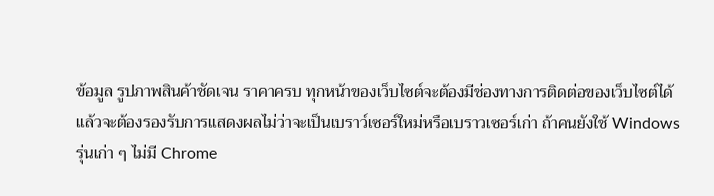ข้อมูล รูปภาพสินค้าชัดเจน ราคาครบ ทุกหน้าของเว็บไซต์จะต้องมีช่องทางการติดต่อของเว็บไซต์ได้ แล้วจะต้องรองรับการแสดงผลไม่ว่าจะเป็นเบราว์เซอร์ใหม่หรือเบราวเซอร์เก่า ถ้าคนยังใช้ Windows รุ่นเก่า ๆ ไม่มี Chrome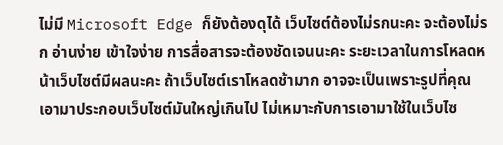ไม่มี Microsoft Edge ก็ยังต้องดุได้ เว็บไซต์ต้องไม่รกนะคะ จะต้องไม่รก อ่านง่าย เข้าใจง่าย การสื่อสารจะต้องชัดเจนนะคะ ระยะเวลาในการโหลดหน้าเว็บไซต์มีผลนะคะ ถ้าเว็บไซต์เราโหลดช้ามาก อาจจะเป็นเพราะรูปที่คุณเอามาประกอบเว็บไซต์มันใหญ่เกินไป ไม่เหมาะกับการเอามาใช้ในเว็บไซ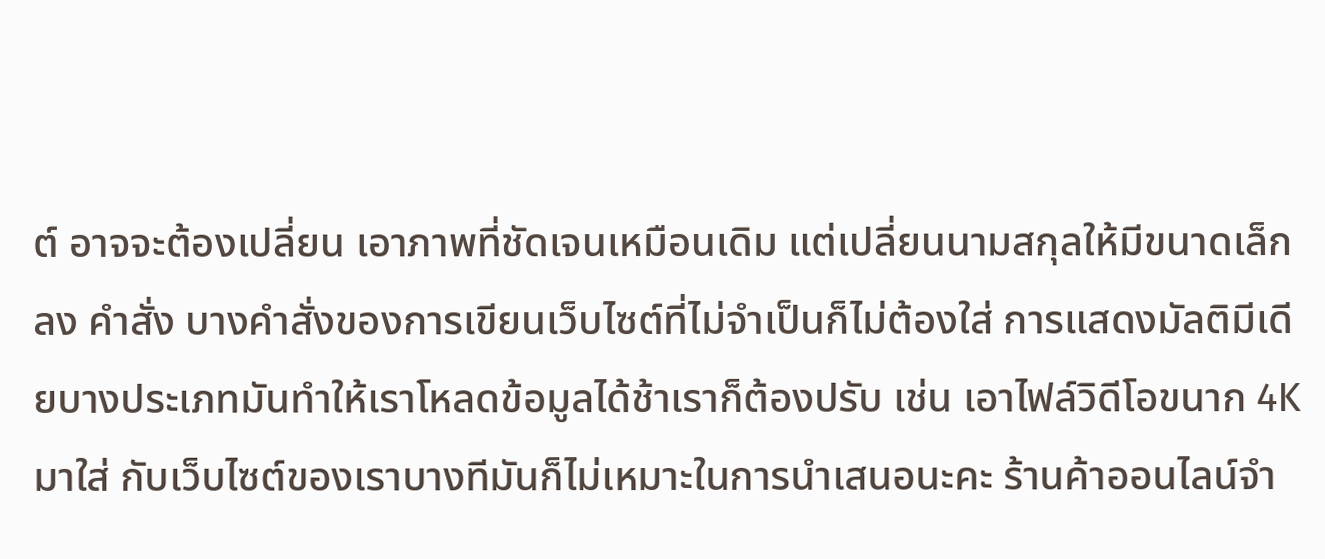ต์ อาจจะต้องเปลี่ยน เอาภาพที่ชัดเจนเหมือนเดิม แต่เปลี่ยนนามสกุลให้มีขนาดเล็กลง คำสั่ง บางคำสั่งของการเขียนเว็บไซต์ที่ไม่จำเป็นก็ไม่ต้องใส่ การแสดงมัลติมีเดียบางประเภทมันทำให้เราโหลดข้อมูลได้ช้าเราก็ต้องปรับ เช่น เอาไฟล์วิดีโอขนาก 4K มาใส่ กับเว็บไซต์ของเราบางทีมันก็ไม่เหมาะในการนำเสนอนะคะ ร้านค้าออนไลน์จำ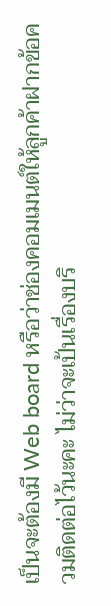เป็นจะต้องมี Web board หรือว่าช่องคอมเมนต์ให้ลูกค้าฝากข้อควมติดต่อไว้นะคะ ไม่ว่าจะเป้นเรื่องบริ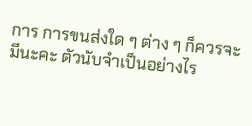การ การขนส่งใด ๆ ต่าง ๆ ก็ควรจะมีนะคะ ตัวนับจำเป็นอย่างไร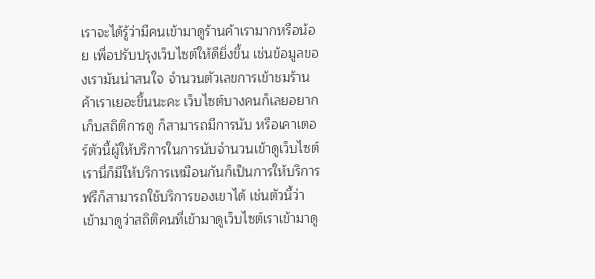เราจะได้รู้ว่ามีคนเข้ามาดูร้านค้าเรามากหรือน้อย เพื่อปรับปรุงเว็บไซต์ให้ดียิ่งขึ้น เช่นข้อมูลของเรามันน่าสนใจ จำนวนตัวเลขการเข้าชมร้านค้าเราเยอะขึ้นนะคะ เว็บไซต์บางคนก็เลยอยากเก็บสถิติการดู ก็สามารถมีการนับ หรือเคาเตอร์ตัวนี้ผู้ให้บริการในการนับจำนวนเข้าดูเว็บไซต์เรานี่ก็มีให้บริการเหมือนกันก็เป็นการให้บริการฟรีก็สามารถใช้บริการของเขาได้ เช่นตัวนี้ว่า เข้ามาดูว่าสถิติคนที่เข้ามาดูเว็บไซต์เราเข้ามาดู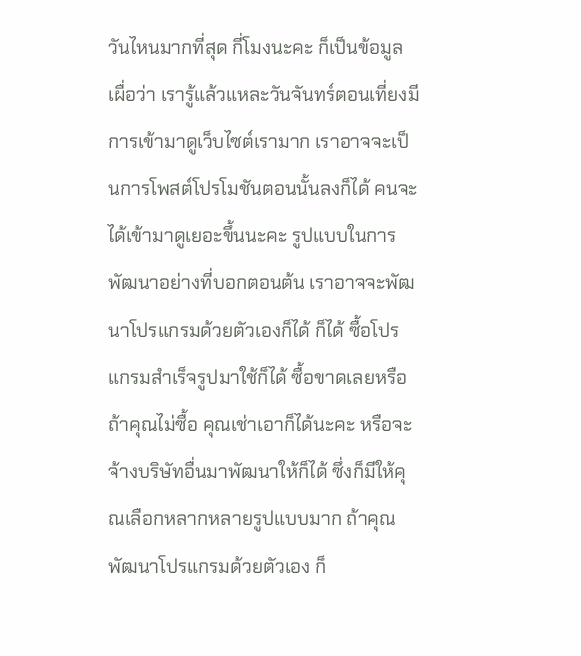วันไหนมากที่สุด กี่โมงนะคะ ก็เป็นข้อมูลเผื่อว่า เรารู้แล้วแหละวันจันทร์ตอนเที่ยงมีการเข้ามาดูเว็บไซต์เรามาก เราอาจจะเป็นการโพสต์โปรโมชันตอนนั้นลงก็ได้ คนจะได้เข้ามาดูเยอะขึ้นนะคะ รูปแบบในการพัฒนาอย่างที่บอกตอนต้น เราอาจจะพัฒนาโปรแกรมด้วยตัวเองก็ได้ ก็ได้ ซื้อโปรแกรมสำเร็จรูปมาใช้ก็ได้ ซื้อขาดเลยหรือถ้าคุณไม่ซื้อ คุณเช่าเอาก็ได้นะคะ หรือจะจ้างบริษัทอื่นมาพัฒนาให้ก็ได้ ซึ่งก็มีให้คุณเลือกหลากหลายรูปแบบมาก ถ้าคุณพัฒนาโปรแกรมด้วยตัวเอง ก็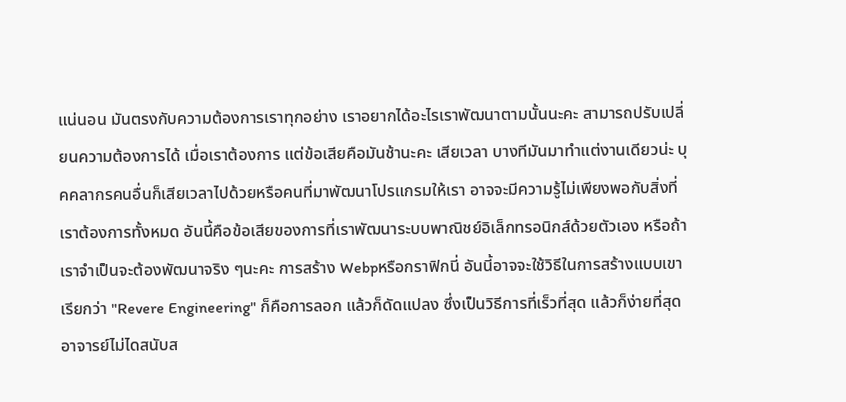แน่นอน มันตรงกับความต้องการเราทุกอย่าง เราอยากได้อะไรเราพัฒนาตามนั้นนะคะ สามารถปรับเปลี่ยนความต้องการได้ เมื่อเราต้องการ แต่ข้อเสียคือมันช้านะคะ เสียเวลา บางทีมันมาทำแต่งานเดียวน่ะ บุคคลากรคนอื่นก็เสียเวลาไปด้วยหรือคนที่มาพัฒนาโปรแกรมให้เรา อาจจะมีความรู้ไม่เพียงพอกับสิ่งที่เราต้องการทั้งหมด อันนี้คือข้อเสียของการที่เราพัฒนาระบบพาณิชย์อิเล็กทรอนิกส์ด้วยตัวเอง หรือถ้าเราจำเป็นจะต้องพัฒนาจริง ๆนะคะ การสร้าง Webpหรือกราฟิกนี่ อันนี้อาจจะใช้วิธีในการสร้างแบบเขาเรียกว่า "Revere Engineering" ก็คือการลอก แล้วก็ดัดแปลง ซึ่งเป็นวิธีการที่เร็วที่สุด แล้วก็ง่ายที่สุด อาจารย์ไม่ไดสนับส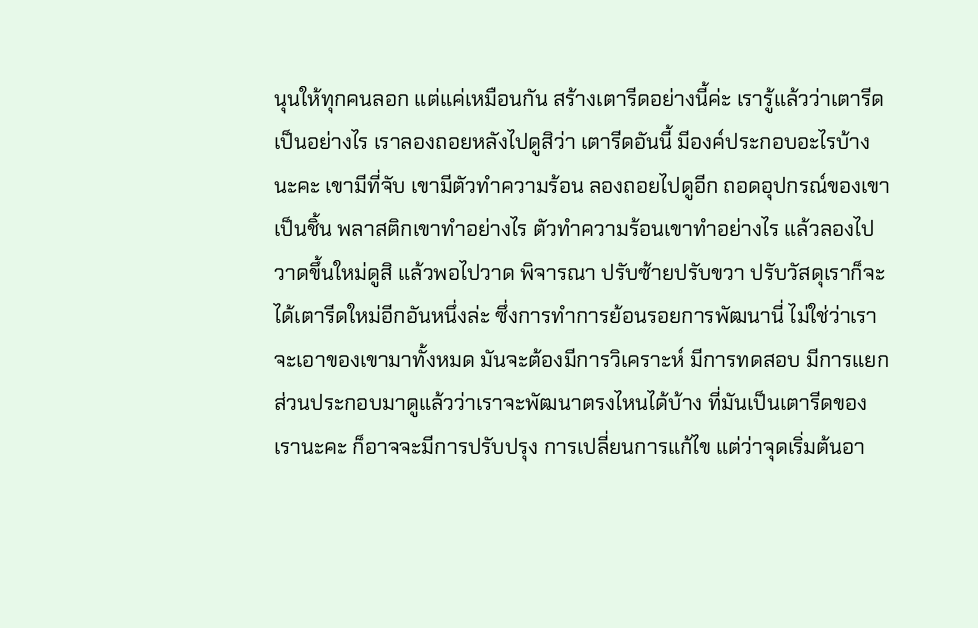นุนให้ทุกคนลอก แต่แค่เหมือนกัน สร้างเตารีดอย่างนี้ค่ะ เรารู้แล้วว่าเตารีดเป็นอย่างไร เราลองถอยหลังไปดูสิว่า เตารีดอันนี้ มีองค์ประกอบอะไรบ้างนะคะ เขามีที่จับ เขามีตัวทำความร้อน ลองถอยไปดูอีก ถอดอุปกรณ์ของเขาเป็นชิ้น พลาสติกเขาทำอย่างไร ตัวทำความร้อนเขาทำอย่างไร แล้วลองไปวาดขึ้นใหม่ดูสิ แล้วพอไปวาด พิจารณา ปรับซ้ายปรับขวา ปรับวัสดุเราก็จะได้เตารีดใหม่อีกอันหนึ่งล่ะ ซึ่งการทำการย้อนรอยการพัฒนานี่ ไม่ใช่ว่าเราจะเอาของเขามาทั้งหมด มันจะต้องมีการวิเคราะห์ มีการทดสอบ มีการแยกส่วนประกอบมาดูแล้วว่าเราจะพัฒนาตรงไหนได้บ้าง ที่มันเป็นเตารีดของเรานะคะ ก็อาจจะมีการปรับปรุง การเปลี่ยนการแก้ไข แต่ว่าจุดเริ่มต้นอา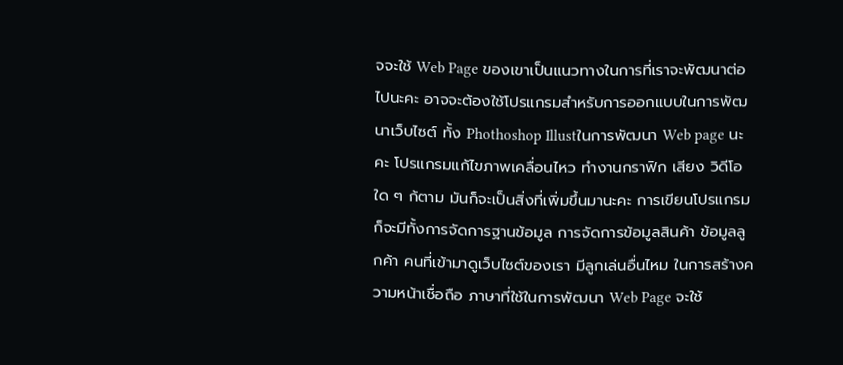จจะใช้ Web Page ของเขาเป็นแนวทางในการที่เราจะพัฒนาต่อไปนะคะ อาจจะต้องใช้โปรแกรมสำหรับการออกแบบในการพัฒนาเว็บไซต์ ทั้ง Phothoshop Illustในการพัฒนา Web page นะคะ โปรแกรมแก้ไขภาพเคลื่อนไหว ทำงานกราฟิก เสียง วิดีโอใด ๆ ก้ตาม มันก็จะเป็นสิ่งที่เพิ่มขึ้นมานะคะ การเขียนโปรแกรมก็จะมีทั้งการจัดการฐานข้อมูล การจัดการข้อมูลสินค้า ข้อมูลลูกค้า คนที่เข้ามาดูเว็บไซต์ของเรา มีลูกเล่นอื่นไหม ในการสร้างความหน้าเชื่อถือ ภาษาที่ใช้ในการพัฒนา Web Page จะใช้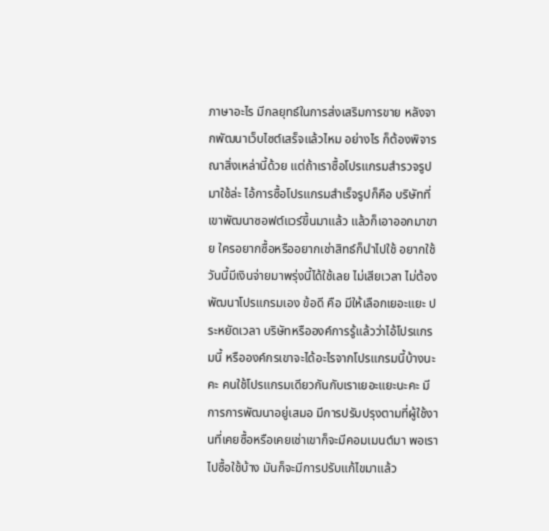ภาษาอะไร มีกลยุทธ์ในการส่งเสริมการขาย หลังจากพัฒนาเว็บไซต์เสร็จแล้วไหม อย่างไร ก็ต้องพิจารณาสิ่งเหล่านี้ด้วย แต่ถ้าเราซื้อโปรแกรมสำรวจรูปมาใช้ล่ะ ไอ้การซื้อโปรแกรมสำเร็จรูปก็คือ บริษัทที่เขาพัฒนาซอฟต์แวร์ขึ้นมาแล้ว แล้วก็เอาออกมาขาย ใครอยากซื้อหรืออยากเช่าสิทธ์ก็นำไปใช้ อยากใช้วันนี้มีเงินจ่ายมาพรุ่งนี้ได้ใช้เลย ไม่เสียเวลา ไม่ต้องพัฒนาโปรแกรมเอง ข้อดี คือ มีให้เลือกเยอะแยะ ประหยัดเวลา บริษัทหรือองค์การรู้แล้วว่าไอ้โปรแกรมนี้ หรือองค์กรเขาจะได้อะไรจากโปรแกรมนี้บ้างนะคะ คนใช้โปรแกรมเดียวกันกับเราเยอะแยะนะคะ มีการการพัฒนาอยู่เสมอ มีการปรับปรุงตามที่ผู้ใช้งานที่เคยซื้อหรือเคยเช่าเขาก็จะมีคอมเมนต์มา พอเราไปซื้อใช้บ้าง มันก็จะมีการปรับแก้ไขมาแล้ว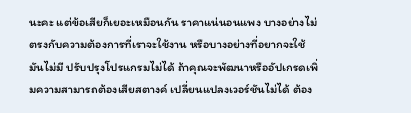นะคะ แต่ข้อเสียก็เยอะเหมือนกัน ราคาแน่นอนแพง บางอย่างไม่ตรงกับความต้องการที่เราจะใช้งาน หรือบางอย่างที่อยากจะใช้มันไม่มี ปรับปรุงโปรแกรมไม่ได้ ถ้าคุณจะพัฒนาหรืออัปเกรดเพิ่มความสามารถต้องเสียสตางค์ เปลี่ยนแปลงเวอร์ชันไม่ได้ ต้อง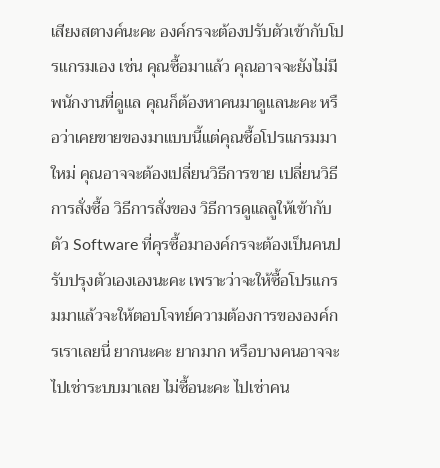เสียงสตางค์นะคะ องค์กรจะต้องปรับตัวเข้ากับโปรแกรมเอง เช่น คุณซื้อมาแล้ว คุณอาจจะยังไม่มีพนักงานที่ดูแล คุณก็ต้องหาคนมาดูแลนะคะ หรือว่าเคยขายของมาแบบนี้แต่คุณซื้อโปรแกรมมาใหม่ คุณอาจจะต้องเปลี่ยนวิธีการขาย เปลี่ยนวิธีการสั่งซื้อ วิธีการสั่งของ วิธีการดูแลลูให้เข้ากับตัว Software ที่คุรซื้อมาองค์กรจะต้องเป็นคนปรับปรุงตัวเองเองนะคะ เพราะว่าจะให้ซื้อโปรแกรมมาแล้วจะให้ตอบโจทย์ความต้องการขององค์กรเราเลยนี่ ยากนะคะ ยากมาก หรือบางคนอาจจะไปเช่าระบบมาเลย ไม่ซื้อนะคะ ไปเช่าคน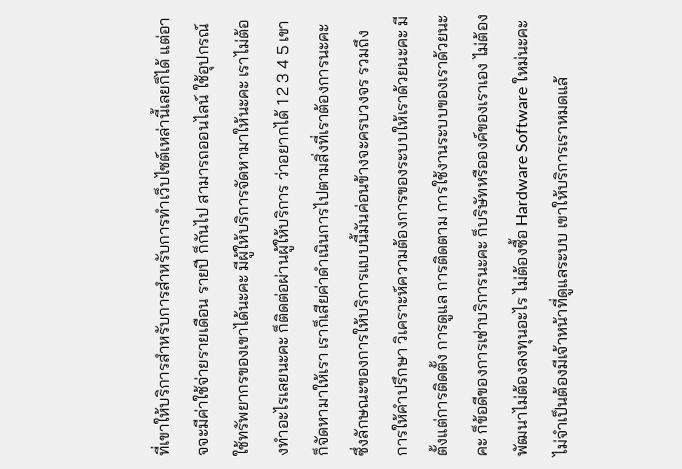ที่เขาให้บริการสำหรับการสำหรับการทำเว็บไซต์เหล่านี้เลยก็ได้ แต่อาจจะมีค่าใช้จ่ายรายเดือน รายปี ก็กันไป สามารถออนไลน์ ใช้อุปกรณ์ ใช้ทรัพยากรของเขาได้นะคะ มีผู้ให้บริการจัดหามาให้นะคะ เราไม่ต้องทำอะไรเลยนะคะ ก็ติดต่อผ่านผู้ให้บริการ ว่าอยากได้ 1 2 3 4 5 เขาก็จัดหามาให้เรา เราก็เสียค่าดำเนินการไปตามสิ่งที่เราต้องการนะคะ ซึ่งลักษณะของการให้บริการแบบนี้มันค่อนข้างจะครบวงจร รวมถึงการให้คำปรึกษา วิเคราะห์ความต้องการของระบบให้เราด้วยนะคะ มีตั้งแต่การติดตั้ง การดูแล การติดตาม การใช้งานระบบของเราด้วยนะคะ ก็ข้อดีของการเช่าบริการนะคะ ก็บริษัทหรือองค์ของเราเอง ไม่ต้องพัฒนาไม่ต้องลงทุนอะไร ไม่ต้องซื้อ Hardware Software ใหม่นะคะ ไม่จำเป็นต้องมีเจ้าหน้าที่ดูแลระบบ เขาให้บริการเราหมดแล้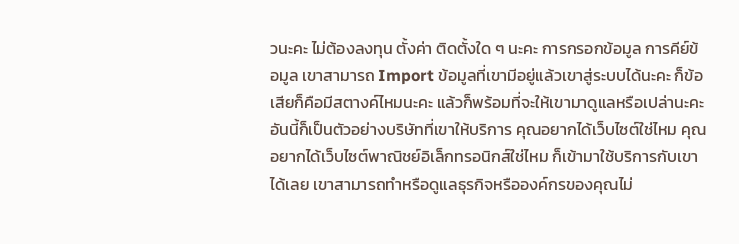วนะคะ ไม่ต้องลงทุน ตั้งค่า ติดตั้งใด ๆ นะคะ การกรอกข้อมูล การคีย์ข้อมูล เขาสามารถ Import ข้อมูลที่เขามีอยู่แล้วเขาสู่ระบบได้นะคะ ก็ข้อเสียก็คือมีสตางค์ไหมนะคะ แล้วก็พร้อมที่จะให้เขามาดูแลหรือเปล่านะคะ อันนี้ก็เป็นตัวอย่างบริษัทที่เขาให้บริการ คุณอยากได้เว็บไซต์ใช่ไหม คุณอยากได้เว็บไซต์พาณิชย์อิเล็กทรอนิกส์ใช่ไหม ก็เข้ามาใช้บริการกับเขาได้เลย เขาสามารถทำหรือดูแลธุรกิจหรือองค์กรของคุณไม่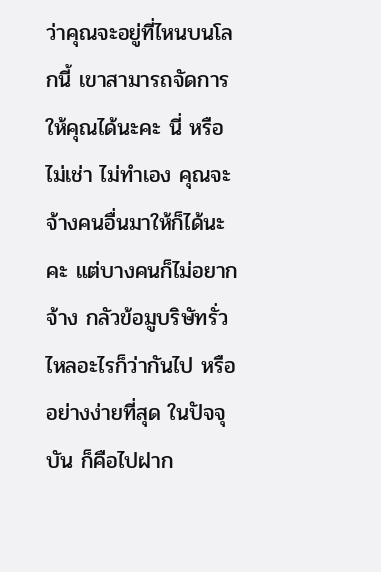ว่าคุณจะอยู่ที่ไหนบนโลกนี้ เขาสามารถจัดการให้คุณได้นะคะ นี่ หรือไม่เช่า ไม่ทำเอง คุณจะจ้างคนอื่นมาให้ก็ได้นะคะ แต่บางคนก็ไม่อยากจ้าง กลัวข้อมูบริษัทรั่วไหลอะไรก็ว่ากันไป หรืออย่างง่ายที่สุด ในปัจจุบัน ก็คือไปฝาก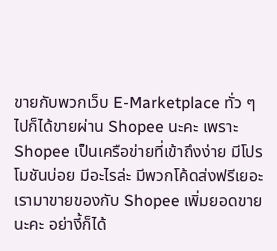ขายกับพวกเว็บ E-Marketplace ทั่ว ๆ ไปก็ได้ขายผ่าน Shopee นะคะ เพราะ Shopee เป็นเครือข่ายที่เข้าถึงง่าย มีโปรโมชันบ่อย มีอะไรล่ะ มีพวกโค้ดส่งฟรีเยอะ เรามาขายของกับ Shopee เพิ่มยอดขายนะคะ อย่างี้ก็ได้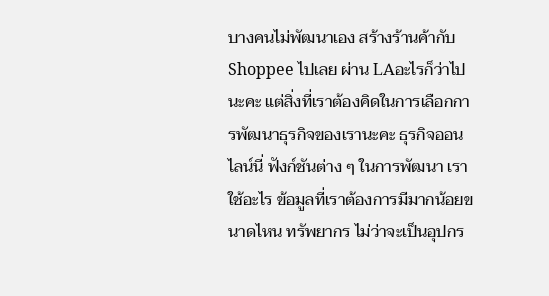บางคนไม่พัฒนาเอง สร้างร้านค้ากับ Shoppee ไปเลย ผ่าน LAอะไรก็ว่าไปนะคะ แต่สิ่งที่เราต้องคิดในการเลือกการพัฒนาธุรกิจของเรานะคะ ธุรกิจออนไลน์นี่ ฟังก์ชันต่าง ๆ ในการพัฒนา เราใช้อะไร ข้อมูลที่เราต้องการมีมากน้อยขนาดไหน ทรัพยากร ไม่ว่าจะเป็นอุปกร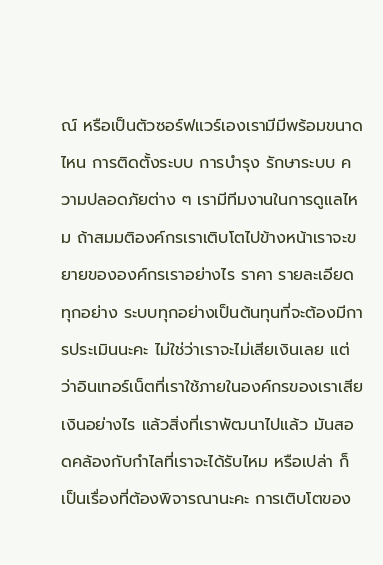ณ์ หรือเป็นตัวซอร์ฟแวร์เองเรามีมีพร้อมขนาดไหน การติดตั้งระบบ การบำรุง รักษาระบบ ความปลอดภัยต่าง ๆ เรามีทีมงานในการดูแลไหม ถ้าสมมติองค์กรเราเติบโตไปข้างหน้าเราจะขยายขององค์กรเราอย่างไร ราคา รายละเอียดทุกอย่าง ระบบทุกอย่างเป็นต้นทุนที่จะต้องมีการประเมินนะคะ ไม่ใช่ว่าเราจะไม่เสียเงินเลย แต่ว่าอินเทอร์เน็ตที่เราใช้ภายในองค์กรของเราเสียเงินอย่างไร แล้วสิ่งที่เราพัฒนาไปแล้ว มันสอดคล้องกับกำไลที่เราจะได้รับไหม หรือเปล่า ก็เป็นเรื่องที่ต้องพิจารณานะคะ การเติบโตของ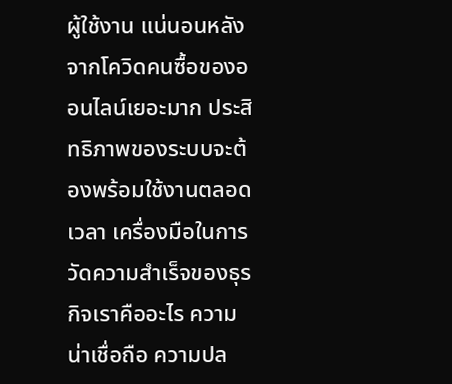ผู้ใช้งาน แน่นอนหลังจากโควิดคนซื้อของออนไลน์เยอะมาก ประสิทธิภาพของระบบจะต้องพร้อมใช้งานตลอดเวลา เครื่องมือในการวัดความสำเร็จของธุรกิจเราคืออะไร ความน่าเชื่อถือ ความปล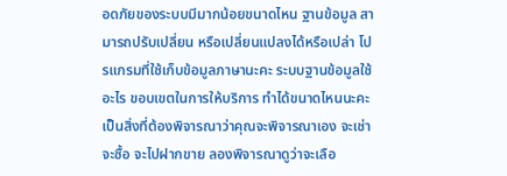อดภัยของระบบมีมากน้อยขนาดไหน ฐานข้อมูล สามารถปรับเปลี่ยน หรือเปลี่ยนแปลงได้หรือเปล่า โปรแกรมที่ใช้เก็บข้อมูลภาษานะคะ ระบบฐานข้อมูลใช้อะไร ขอบเขตในการให้บริการ ทำได้ขนาดไหนนะคะ เป็นสิ่งที่ต้องพิจารณาว่าคุณจะพิจารณาเอง จะเช่า จะซื้อ จะไปฝากขาย ลองพิจารณาดูว่าจะเลือ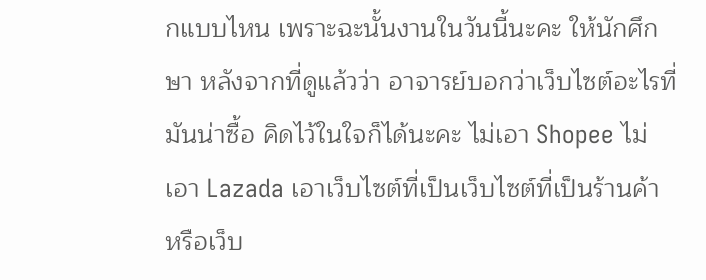กแบบไหน เพราะฉะนั้นงานในวันนี้นะคะ ให้นักศึกษา หลังจากที่ดูแล้วว่า อาจารย์บอกว่าเว็บไซต์อะไรที่มันน่าซื้อ คิดไว้ในใจก็ได้นะคะ ไม่เอา Shopee ไม่เอา Lazada เอาเว็บไซต์ที่เป็นเว็บไซต์ที่เป็นร้านค้า หรือเว็บ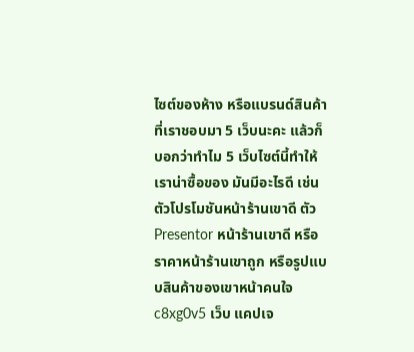ไซต์ของห้าง หรือแบรนด์สินค้าที่เราชอบมา 5 เว็บนะคะ แล้วก็บอกว่าทำไม 5 เว็บไซต์นี้ทำให้เราน่าซื้อของ มันมีอะไรดี เช่น ตัวโปรโมชันหน้าร้านเขาดี ตัว Presentor หน้าร้านเขาดี หรือราคาหน้าร้านเขาถูก หรือรูปแบบสินค้าของเขาหน้าคนใจ c8xg0v5 เว็บ แคปเจ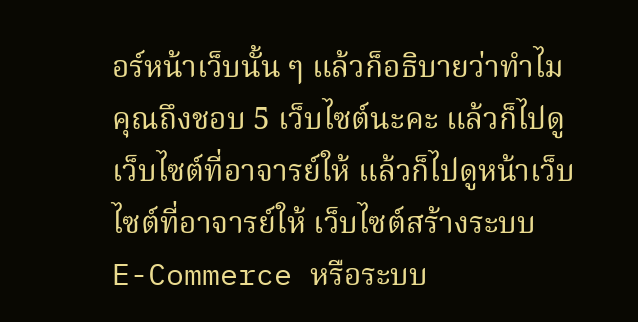อร์หน้าเว็บนั้น ๆ แล้วก็อธิบายว่าทำไมคุณถึงชอบ 5 เว็บไซต์นะคะ แล้วก็ไปดูเว็บไซต์ที่อาจารย์ให้ แล้วก็ไปดูหน้าเว็บไซต์ที่อาจารย์ให้ เว็บไซต์สร้างระบบ E-Commerce หรือระบบ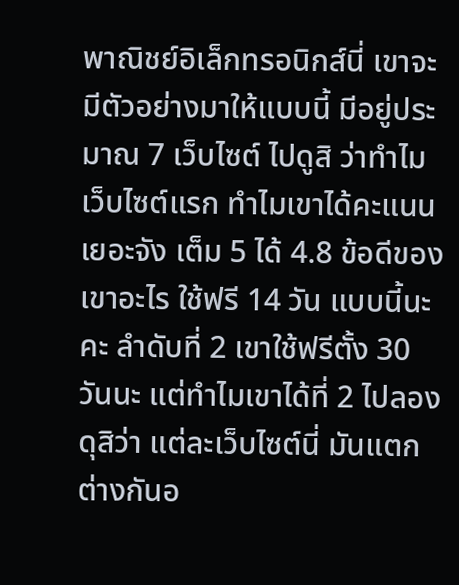พาณิชย์อิเล็กทรอนิกส์นี่ เขาจะมีตัวอย่างมาให้แบบนี้ มีอยู่ประมาณ 7 เว็บไซต์ ไปดูสิ ว่าทำไมเว็บไซต์แรก ทำไมเขาได้คะแนนเยอะจัง เต็ม 5 ได้ 4.8 ข้อดีของเขาอะไร ใช้ฟรี 14 วัน แบบนี้นะคะ ลำดับที่ 2 เขาใช้ฟรีตั้ง 30 วันนะ แต่ทำไมเขาได้ที่ 2 ไปลองดุสิว่า แต่ละเว็บไซต์นี่ มันแตกต่างกันอ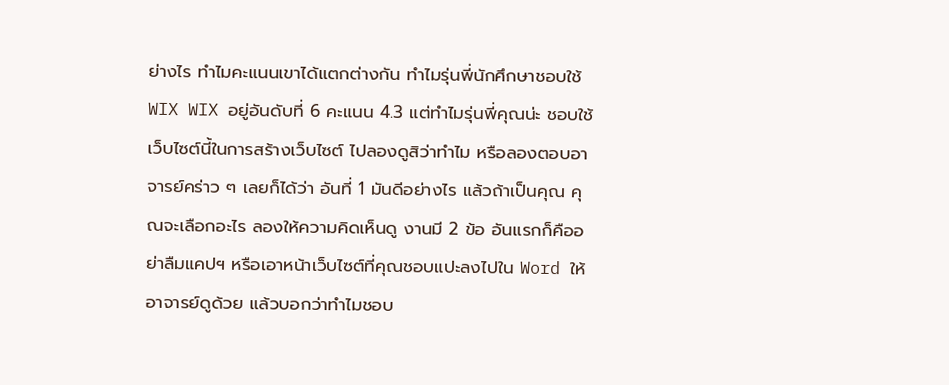ย่างไร ทำไมคะแนนเขาได้แตกต่างกัน ทำไมรุ่นพี่นักศึกษาชอบใช้ WIX WIX อยู่อันดับที่ 6 คะแนน 4.3 แต่ทำไมรุ่นพี่คุณน่ะ ชอบใช้เว็บไซต์นี้ในการสร้างเว็บไซต์ ไปลองดูสิว่าทำไม หรือลองตอบอาจารย์คร่าว ๆ เลยก็ได้ว่า อันที่ 1 มันดีอย่างไร แล้วถ้าเป็นคุณ คุณจะเลือกอะไร ลองให้ความคิดเห็นดู งานมี 2 ข้อ อันแรกก็คืออย่าลืมแคปฯ หรือเอาหน้าเว็บไซต์ที่คุณชอบแปะลงไปใน Word ให้อาจารย์ดูด้วย แล้วบอกว่าทำไมชอบ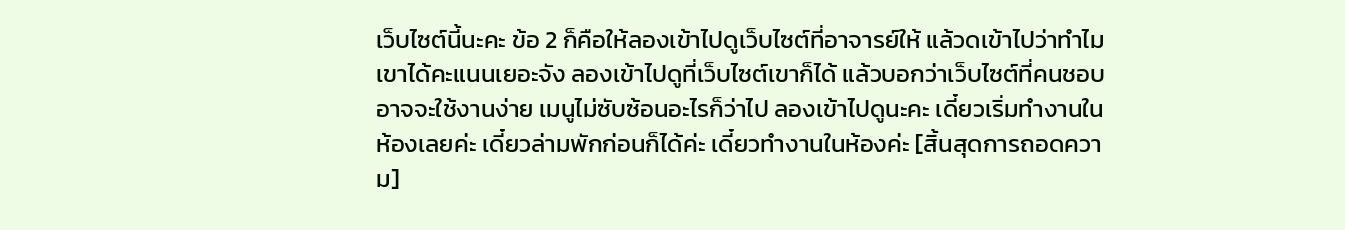เว็บไซต์นี้นะคะ ข้อ 2 ก็คือให้ลองเข้าไปดูเว็บไซต์ที่อาจารย์ให้ แล้วดเข้าไปว่าทำไมเขาได้คะแนนเยอะจัง ลองเข้าไปดูที่เว็บไซต์เขาก็ได้ แล้วบอกว่าเว็บไซต์ที่คนชอบอาจจะใช้งานง่าย เมนูไม่ซับซ้อนอะไรก็ว่าไป ลองเข้าไปดูนะคะ เดี๋ยวเริ่มทำงานในห้องเลยค่ะ เดี๋ยวล่ามพักก่อนก็ได้ค่ะ เดี๋ยวทำงานในห้องค่ะ [สิ้นสุดการถอดความ]